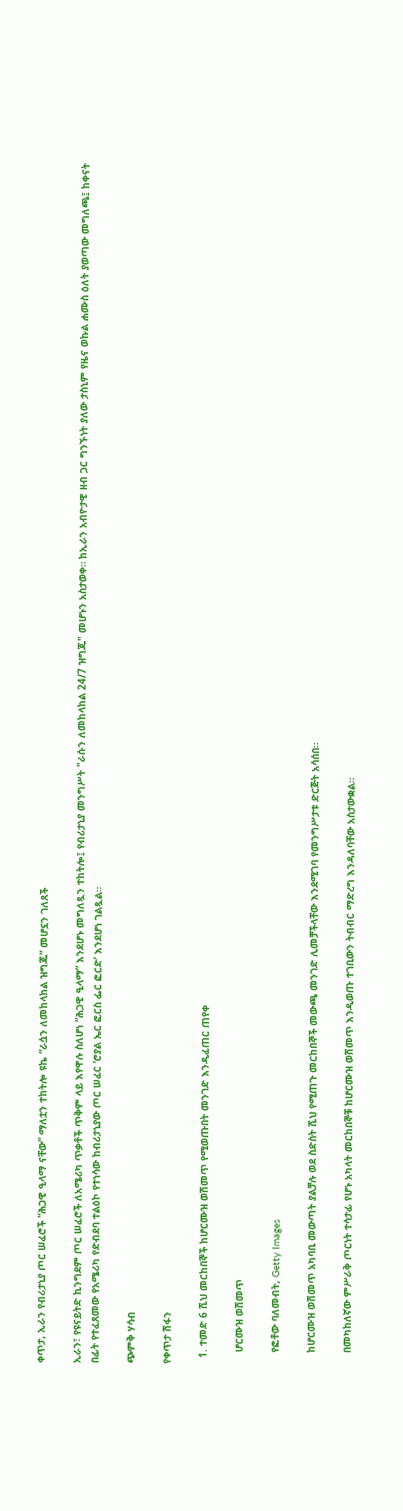ቀጥታ, ኢራን የብሪታኒያ ጦር ሠፈሮች “ሕጋዊ ዒላማ ናቸው” ማለቷን ተከትሎ ዩኬ “ራሷን ለመከላከል ዝግጁ” መሆኗን ገለጸች

ኢራን፣ የዩናይትድ ኪንግደም ጦር ሠፈሮች ለአሜሪካ ጥቃቶች ጥቅም ላይ እየዋሉ ስለሆነ “ሕጋዊ ዒላማ” እንደሆኑ መግለጿን ተከትሎ፤ የብሪታኒያ መንግሥት "ራሱን ለመከላከል 24/7 ዝግጁ" መሆኑን አስታወቀ። ከኢራን አብዮታዊ ዘብ ጋር ግንኙነት ያለው ታስኒም የዜና ወኩል ሐሙስ ዕለት ያወጣው መግለጫ፤ ከቀናት በፊት የተፈጸመው የአሜሪካ የድብደባ ተልዕኮ የተነሳው ከብሪታኒያው ጦር ሠፈር ‘ሮያል ኤር ፎርስ ፌር ፎርድ’ እንደሆነ ገልጿል።

ጭምቅ ሃሳብ

የቀጥታ ሽፋን

  1. ተመድ 6 ሺህ መርከበኞች ከሆርሙዝ ወሽመጥ የሚወጡበት መንገድ እንዲፈጠር ጠየቀ

    ሆርሙዝ ወሽመጥ

    የፎቶው ባለመብት, Getty Images

    ከሆርሙዝ ወሽመጥ አካባቢ መውጣት ያልቻሉ ወደ ስድስት ሺህ የሚጠጉ መርከበኞች መውጫ መንገድ ሊመቻችላቸው እንደሚገባ የመንግሥታቱ ድርጅት አሳሰበ።

    በመካከለኛው ምሥራቅ ጦርነት ተሳታፊ የሆኑ አካላት መርከበኞቹ ከሆርሙዝ ወሽመጥ እንዲወጡ ተገቢውን ትብብር ማድረግ እንዳለባቸው አስታውቋል።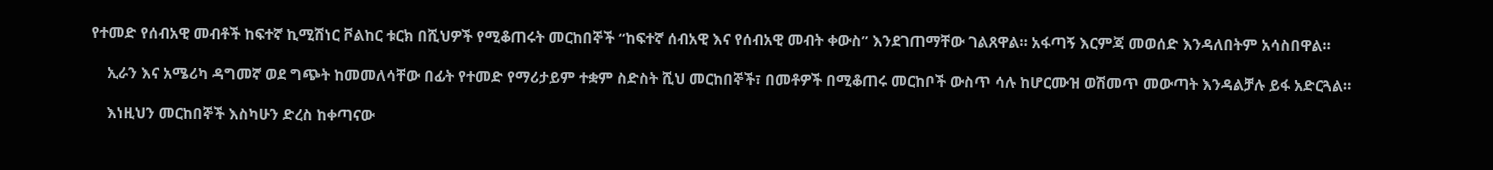የተመድ የሰብአዊ መብቶች ከፍተኛ ኪሚሽነር ቮልከር ቱርክ በሺህዎች የሚቆጠሩት መርከበኞች “ከፍተኛ ሰብአዊ እና የሰብአዊ መብት ቀውስ” እንደገጠማቸው ገልጸዋል። አፋጣኝ እርምጃ መወሰድ እንዳለበትም አሳስበዋል።

    ኢራን እና አሜሪካ ዳግመኛ ወደ ግጭት ከመመለሳቸው በፊት የተመድ የማሪታይም ተቋም ስድስት ሺህ መርከበኞች፣ በመቶዎች በሚቆጠሩ መርከቦች ውስጥ ሳሉ ከሆርሙዝ ወሽመጥ መውጣት እንዳልቻሉ ይፋ አድርጓል።

    እነዚህን መርከበኞች እስካሁን ድረስ ከቀጣናው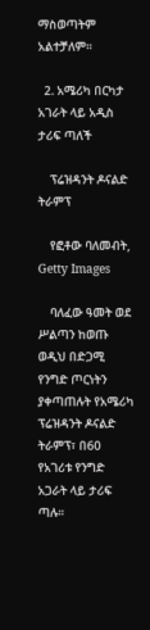ማስወጣትም አልተቻለም።

  2. አሜሪካ በርካታ አገራት ላይ አዲስ ታሪፍ ጣለች

    ፕሬዝዳንት ዶናልድ ትራምፕ

    የፎቶው ባለመብት, Getty Images

    ባለፈው ዓመት ወደ ሥልጣን ከወጡ ወዲህ በድጋሚ የንግድ ጦርነትን ያቀጣጠሉት የአሜሪካ ፕሬዝዳንት ዶናልድ ትራምፕ፣ በ60 የአገሪቱ የንግድ አጋራት ላይ ታሪፍ ጣሉ።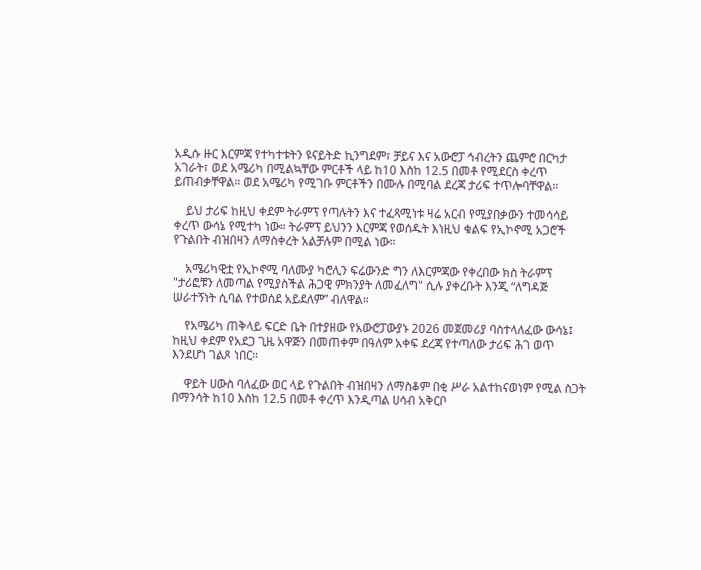አዲሱ ዙር እርምጃ የተካተቱትን ዩናይትድ ኪንግደም፣ ቻይና እና አውሮፓ ኅብረትን ጨምሮ በርካታ አገራት፣ ወደ አሜሪካ በሚልኳቸው ምርቶች ላይ ከ10 እስከ 12.5 በመቶ የሚደርስ ቀረጥ ይጠብቃቸዋል። ወደ አሜሪካ የሚገቡ ምርቶችን በሙሉ በሚባል ደረጃ ታሪፍ ተጥሎባቸዋል።

    ይህ ታሪፍ ከዚህ ቀደም ትራምፕ የጣሉትን እና ተፈጻሚነቱ ዛሬ አርብ የሚያበቃውን ተመሳሳይ ቀረጥ ውሳኔ የሚተካ ነው። ትራምፕ ይህንን እርምጃ የወሰዱት እነዚህ ቁልፍ የኢኮኖሚ አጋሮች የጉልበት ብዝበዛን ለማስቀረት አልቻሉም በሚል ነው።

    አሜሪካዊቷ የኢኮኖሚ ባለሙያ ካሮሊን ፍሬውንድ ግን ለእርምጃው የቀረበው ክስ ትራምፕ "ታሪፎቹን ለመጣል የሚያስችል ሕጋዊ ምክንያት ለመፈለግ" ሲሉ ያቀረቡት እንጂ “ለግዳጅ ሠራተኝነት ሲባል የተወሰደ አይደለም” ብለዋል።

    የአሜሪካ ጠቅላይ ፍርድ ቤት በተያዘው የአውሮፓውያኑ 2026 መጀመሪያ ባስተላለፈው ውሳኔ፤ ከዚህ ቀደም የአደጋ ጊዜ አዋጅን በመጠቀም በዓለም አቀፍ ደረጃ የተጣለው ታሪፍ ሕገ ወጥ እንደሆነ ገልጾ ነበር።

    ዋይት ሀውስ ባለፈው ወር ላይ የጉልበት ብዝበዛን ለማስቆም በቂ ሥራ አልተከናወነም የሚል ስጋት በማንሳት ከ10 እስከ 12.5 በመቶ ቀረጥ እንዲጣል ሀሳብ አቅርቦ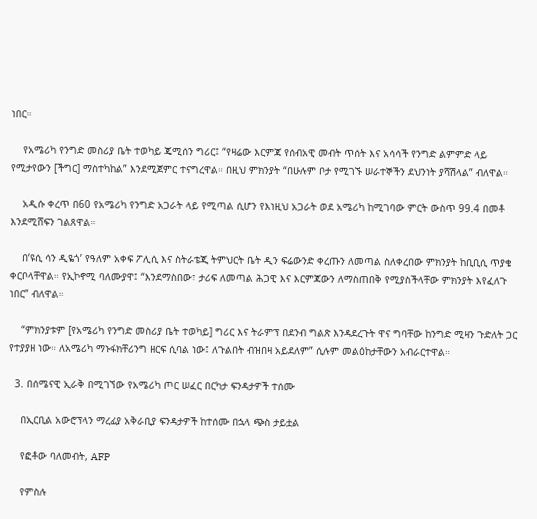ነበር።

    የአሜሪካ የንግድ መስሪያ ቤት ተወካይ ጄሚሰን ግሪር፤ “የዛሬው እርምጃ የሰብአዊ መብት ጥሰት እና አሳሳች የንግድ ልምምድ ላይ የሚታየውን [ችግር] ማስተካከል” እንደሚጀምር ተናግረዋል። በዚህ ምክንያት “በሁሉም ቦታ የሚገኙ ሠራተኞችን ደህንነት ያሻሽላል” ብለዋል።

    አዲሱ ቀረጥ በ60 የአሜሪካ የንግድ አጋራት ላይ የሚጣል ሲሆን የእነዚህ አጋራት ወደ አሜሪካ ከሚገባው ምርት ውስጥ 99.4 በመቶ እንደሚሸፍን ገልጸዋል።

    በ’ዩሲ ሳን ዲዬጎ’ የዓለም አቀፍ ፖሊሲ እና ስትራቴጂ ትምህርት ቤት ዲን ፍሬውንድ ቀረጡን ለመጣል ስለቀረበው ምክንያት ከቢቢሲ ጥያቄ ቀርቦላቸዋል። የኢኮኖሚ ባለሙያዋ፤ “እንደማስበው፣ ታሪፍ ለመጣል ሕጋዊ እና እርምጃውን ለማስጠበቅ የሚያስችላቸው ምክንያት እየፈለጉ ነበር” ብለዋል።

    “ምክንያቱም [የአሜሪካ የንግድ መስሪያ ቤት ተወካይ] ግሪር እና ትራምፕ በደንብ ግልጽ እንዳደረጉት ዋና ግባቸው ከንግድ ሚዛን ጉድለት ጋር የተያያዘ ነው። ለአሜሪካ ማኑፋክቸሪንግ ዘርፍ ሲባል ነው፤ ለጉልበት ብዝበዛ አይደለም” ሲሉም መልዕከታቸውን አብራርተዋል።

  3. በሰሜናዊ ኢራቅ በሚገኘው የአሜሪካ ጦር ሠፈር በርካታ ፍንዳታዎች ተሰሙ

    በኢርቢል አውሮፕላን ማረፊያ አቅራቢያ ፍንዳታዎች ከተሰሙ በኋላ ጭስ ታይቷል

    የፎቶው ባለመብት, AFP

    የምስሉ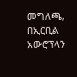መግለጫ, በኢርቢል አውሮፕላን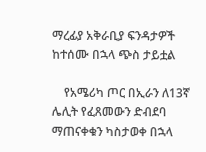ማረፊያ አቅራቢያ ፍንዳታዎች ከተሰሙ በኋላ ጭስ ታይቷል

    የአሜሪካ ጦር በኢራን ለ13ኛ ሌሊት የፈጸመውን ድብደባ ማጠናቀቁን ካስታወቀ በኋላ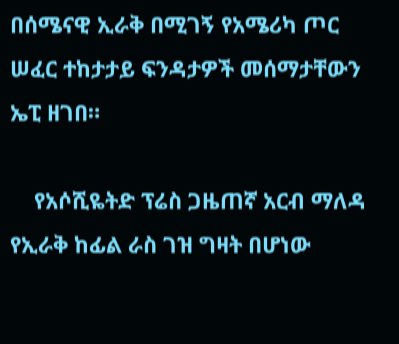በሰሜናዊ ኢራቅ በሚገኝ የአሜሪካ ጦር ሠፈር ተከታታይ ፍንዳታዎች መሰማታቸውን ኤፒ ዘገበ።

    የአሶሺዬትድ ፕሬስ ጋዜጠኛ አርብ ማለዳ የኢራቅ ከፊል ራስ ገዝ ግዛት በሆነው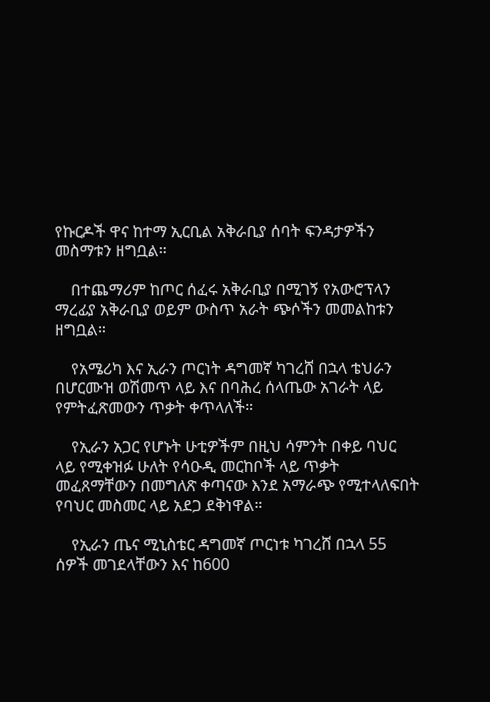የኩርዶች ዋና ከተማ ኢርቢል አቅራቢያ ሰባት ፍንዳታዎችን መስማቱን ዘግቧል።

    በተጨማሪም ከጦር ሰፈሩ አቅራቢያ በሚገኝ የአውሮፕላን ማረፊያ አቅራቢያ ወይም ውስጥ አራት ጭሶችን መመልከቱን ዘግቧል።

    የአሜሪካ እና ኢራን ጦርነት ዳግመኛ ካገረሸ በኋላ ቴህራን በሆርሙዝ ወሽመጥ ላይ እና በባሕረ ሰላጤው አገራት ላይ የምትፈጽመውን ጥቃት ቀጥላለች።

    የኢራን አጋር የሆኑት ሁቲዎችም በዚህ ሳምንት በቀይ ባህር ላይ የሚቀዝፉ ሁለት የሳዑዲ መርከቦች ላይ ጥቃት መፈጸማቸውን በመግለጽ ቀጣናው እንደ አማራጭ የሚተላለፍበት የባህር መስመር ላይ አደጋ ደቅነዋል።

    የኢራን ጤና ሚኒስቴር ዳግመኛ ጦርነቱ ካገረሸ በኋላ 55 ሰዎች መገደላቸውን እና ከ600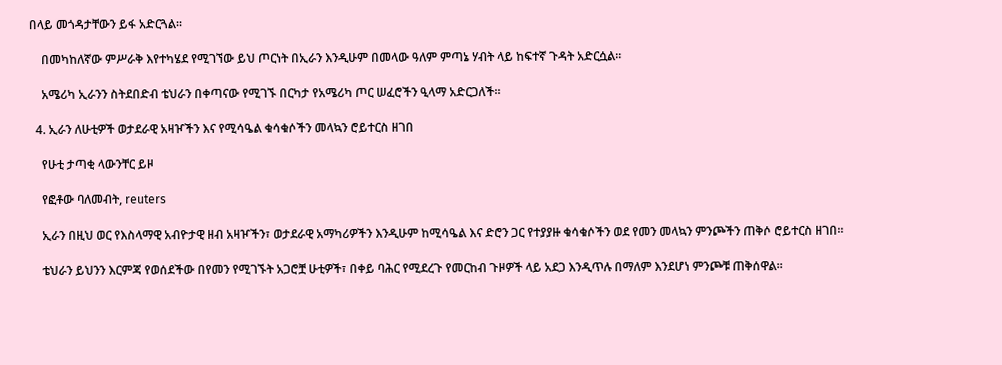በላይ መጎዳታቸውን ይፋ አድርጓል።

    በመካከለኛው ምሥራቅ እየተካሄደ የሚገኘው ይህ ጦርነት በኢራን እንዲሁም በመላው ዓለም ምጣኔ ሃብት ላይ ከፍተኛ ጉዳት አድርሷል።

    አሜሪካ ኢራንን ስትደበድብ ቴህራን በቀጣናው የሚገኙ በርካታ የአሜሪካ ጦር ሠፈሮችን ዒላማ አድርጋለች።

  4. ኢራን ለሁቲዎች ወታደራዊ አዛዦችን እና የሚሳዔል ቁሳቁሶችን መላኳን ሮይተርስ ዘገበ

    የሁቲ ታጣቂ ላውንቸር ይዞ

    የፎቶው ባለመብት, reuters

    ኢራን በዚህ ወር የእስላማዊ አብዮታዊ ዘብ አዛዦችን፣ ወታደራዊ አማካሪዎችን እንዲሁም ከሚሳዔል እና ድሮን ጋር የተያያዙ ቁሳቁሶችን ወደ የመን መላኳን ምንጮችን ጠቅሶ ሮይተርስ ዘገበ።

    ቴህራን ይህንን እርምጃ የወሰደችው በየመን የሚገኙት አጋሮቿ ሁቲዎች፣ በቀይ ባሕር የሚደረጉ የመርከብ ጉዞዎች ላይ አደጋ እንዲጥሉ በማለም እንደሆነ ምንጮቹ ጠቅሰዋል።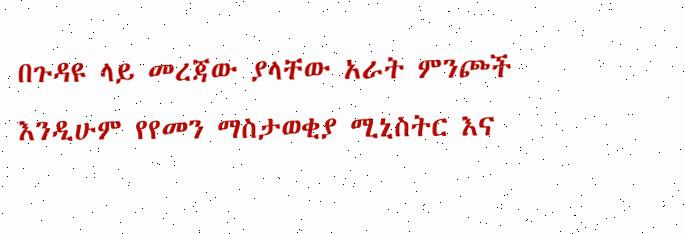በጉዳዩ ላይ መረጃው ያላቸው አራት ምንጮች እንዲሁም የየመን ማስታወቂያ ሚኒስትር እና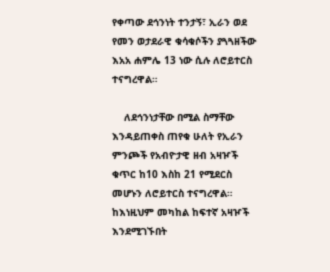የቀጣው ደኅንነት ተንታኝ፣ ኢራን ወደ የመን ወታደራዊ ቁሳቁሶችን ያጓጓዘችው እአአ ሐምሌ 13 ነው ሲሉ ለሮይተርስ ተናግረዋል።

    ለደኅንነታቸው በሚል ስማቸው እንዳይጠቀስ ጠየቁ ሁለት የኢራን ምንጮች የአብዮታዊ ዘብ አዛዦች ቁጥር ከ10 እስከ 21 የሚደርስ መሆኑን ለሮይተርስ ተናግረዋል። ከእነዚህም መካከል ከፍተኛ አዛዦች እንደሚገኙበት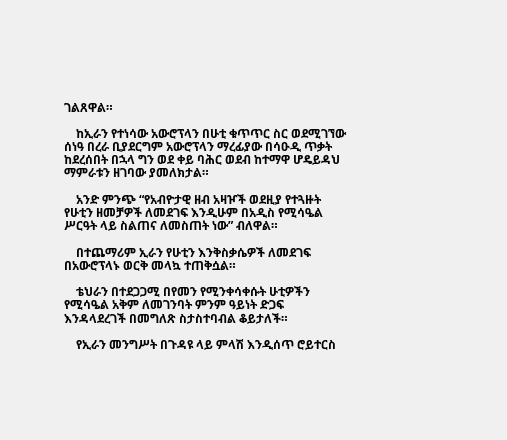ገልጸዋል።

    ከኢራን የተነሳው አውሮፕላን በሁቲ ቁጥጥር ስር ወደሚገኘው ሰነዓ በረራ ቢያደርግም አውሮፕላን ማረፊያው በሳዑዲ ጥቃት ከደረሰበት በኋላ ግን ወደ ቀይ ባሕር ወደብ ከተማዋ ሆዴይዳህ ማምራቱን ዘገባው ያመለክታል።

    አንድ ምንጭ “የአብዮታዊ ዘብ አዛዦች ወደዚያ የተጓዙት የሁቲን ዘመቻዎች ለመደገፍ እንዲሁም በአዲስ የሚሳዔል ሥርዓት ላይ ስልጠና ለመስጠት ነው” ብለዋል።

    በተጨማሪም ኢራን የሁቲን እንቅስቃሴዎች ለመደገፍ በአውሮፕላኑ ወርቅ መላኳ ተጠቅሷል።

    ቴህራን በተደጋጋሚ በየመን የሚንቀሳቀሱት ሁቲዎችን የሚሳዔል አቅም ለመገንባት ምንም ዓይነት ድጋፍ እንዳላደረገች በመግለጽ ስታስተባብል ቆይታለች።

    የኢራን መንግሥት በጉዳዩ ላይ ምላሽ እንዲሰጥ ሮይተርስ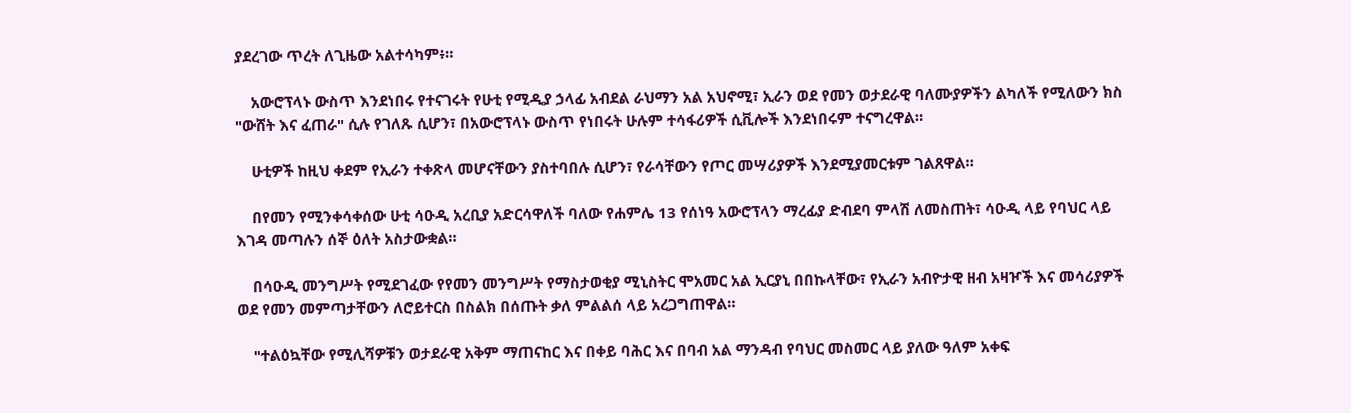ያደረገው ጥረት ለጊዜው አልተሳካም፥።

    አውሮፕላኑ ውስጥ እንደነበሩ የተናገሩት የሁቲ የሚዲያ ኃላፊ አብደል ራህማን አል አህኖሚ፣ ኢራን ወደ የመን ወታደራዊ ባለሙያዎችን ልካለች የሚለውን ክስ "ውሸት እና ፈጠራ" ሲሉ የገለጹ ሲሆን፣ በአውሮፕላኑ ውስጥ የነበሩት ሁሉም ተሳፋሪዎች ሲቪሎች እንደነበሩም ተናግረዋል።

    ሁቲዎች ከዚህ ቀደም የኢራን ተቀጽላ መሆናቸውን ያስተባበሉ ሲሆን፣ የራሳቸውን የጦር መሣሪያዎች እንደሚያመርቱም ገልጸዋል።

    በየመን የሚንቀሳቀሰው ሁቲ ሳዑዲ አረቢያ አድርሳዋለች ባለው የሐምሌ 13 የሰነዓ አውሮፕላን ማረፊያ ድብደባ ምላሽ ለመስጠት፣ ሳዑዲ ላይ የባህር ላይ እገዳ መጣሉን ሰኞ ዕለት አስታውቋል።

    በሳዑዲ መንግሥት የሚደገፈው የየመን መንግሥት የማስታወቂያ ሚኒስትር ሞአመር አል ኢርያኒ በበኩላቸው፣ የኢራን አብዮታዊ ዘብ አዛዦች እና መሳሪያዎች ወደ የመን መምጣታቸውን ለሮይተርስ በስልክ በሰጡት ቃለ ምልልሰ ላይ አረጋግጠዋል።

    "ተልዕኳቸው የሚሊሻዎቹን ወታደራዊ አቅም ማጠናከር እና በቀይ ባሕር እና በባብ አል ማንዳብ የባህር መስመር ላይ ያለው ዓለም አቀፍ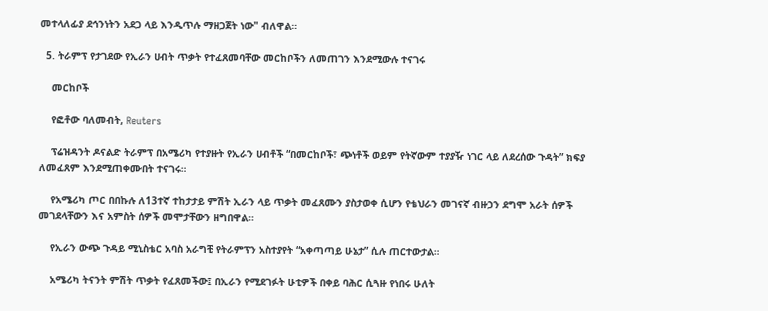መተላለፊያ ደኅንነትን አደጋ ላይ እንዲጥሉ ማዘጋጀት ነው" ብለዋል።

  5. ትራምፕ የታገደው የኢራን ሀብት ጥቃት የተፈጸመባቸው መርከቦችን ለመጠገን እንደሚውሉ ተናገሩ

    መርከቦች

    የፎቶው ባለመብት, Reuters

    ፕሬዝዳንት ዶናልድ ትራምፕ በአሜሪካ የተያዙት የኢራን ሀብቶች “በመርከቦች፣ ጭነቶች ወይም የትኛውም ተያያዥ ነገር ላይ ለደረሰው ጉዳት” ክፍያ ለመፈጸም እንደሚጠቀሙበት ተናገሩ።

    የአሜሪካ ጦር በበኩሉ ለ13ተኛ ተከታታይ ምሽት ኢራን ላይ ጥቃት መፈጸሙን ያስታወቀ ሲሆን የቴህራን መገናኛ ብዙኃን ደግሞ አራት ሰዎች መገደላቸውን እና አምስት ሰዎች መሞታቸውን ዘግበዋል።

    የኢራን ውጭ ጉዳይ ሚኒስቴር አባስ አራግቺ የትራምፕን አስተያየት “አቀጣጣይ ሁኔታ” ሲሉ ጠርተውታል።

    አሜሪካ ትናንት ምሽት ጥቃት የፈጸመችው፤ በኢራን የሚደገፉት ሁቲዎች በቀይ ባሕር ሲጓዙ የነበሩ ሁለት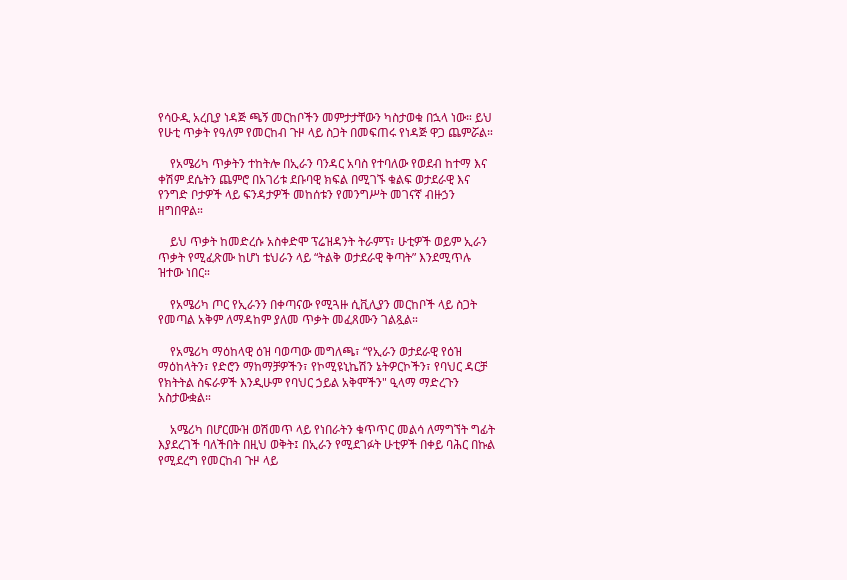የሳዑዲ አረቢያ ነዳጅ ጫኝ መርከቦችን መምታታቸውን ካስታወቁ በኋላ ነው። ይህ የሁቲ ጥቃት የዓለም የመርከብ ጉዞ ላይ ስጋት በመፍጠሩ የነዳጅ ዋጋ ጨምሯል።

    የአሜሪካ ጥቃትን ተከትሎ በኢራን ባንዳር አባስ የተባለው የወደብ ከተማ እና ቀሽም ደሴትን ጨምሮ በአገሪቱ ደቡባዊ ክፍል በሚገኙ ቁልፍ ወታደራዊ እና የንግድ ቦታዎች ላይ ፍንዳታዎች መከሰቱን የመንግሥት መገናኛ ብዙኃን ዘግበዋል።

    ይህ ጥቃት ከመድረሱ አስቀድሞ ፕሬዝዳንት ትራምፕ፣ ሁቲዎች ወይም ኢራን ጥቃት የሚፈጽሙ ከሆነ ቴህራን ላይ “ትልቅ ወታደራዊ ቅጣት” እንደሚጥሉ ዝተው ነበር።

    የአሜሪካ ጦር የኢራንን በቀጣናው የሚጓዙ ሲቪሊያን መርከቦች ላይ ስጋት የመጣል አቅም ለማዳከም ያለመ ጥቃት መፈጸሙን ገልጿል።

    የአሜሪካ ማዕከላዊ ዕዝ ባወጣው መግለጫ፣ “የኢራን ወታደራዊ የዕዝ ማዕከላትን፣ የድሮን ማከማቻዎችን፣ የኮሚዩኒኬሽን ኔትዎርኮችን፣ የባህር ዳርቻ የክትትል ስፍራዎች እንዲሁም የባህር ኃይል አቅሞችን" ዒላማ ማድረጉን አስታውቋል።

    አሜሪካ በሆርሙዝ ወሽመጥ ላይ የነበራትን ቁጥጥር መልሳ ለማግኘት ግፊት እያደረገች ባለችበት በዚህ ወቅት፤ በኢራን የሚደገፉት ሁቲዎች በቀይ ባሕር በኩል የሚደረግ የመርከብ ጉዞ ላይ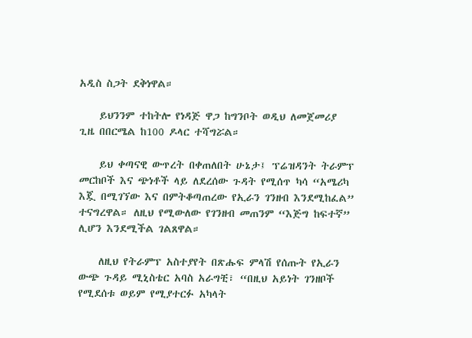አዲስ ስጋት ደቅነዋል።

    ይህንንም ተከትሎ የነዳጅ ዋጋ ከግንቦት ወዲህ ለመጀመሪያ ጊዜ በበርሜል ከ100 ዶላር ተሻግሯል።

    ይህ ቀጣናዊ ውጥረት በቀጠለበት ሁኔታ፤ ፕሬዝዳንት ትራምፕ መርከቦች እና ጭነቶች ላይ ለደረሰው ጉዳት የሚሰጥ ካሳ “አሜሪካ እጇ በሚገኘው እና በምትቆጣጠረው የኢራን ገንዘብ እንደሚከፈል” ተናግረዋል። ለዚህ የሚውለው የገንዘብ መጠንም “እጅግ ከፍተኛ” ሊሆን እንደሚችል ገልጸዋል።

    ለዚህ የትራምፕ አስተያየት በጽሑፍ ምላሽ የሰጡት የኢራን ውጭ ጉዳይ ሚኒስቴር አባስ አራግቺ፣ “በዚህ አይነት ገንዘቦች የሚደሰቱ ወይም የሚያተርፉ አካላት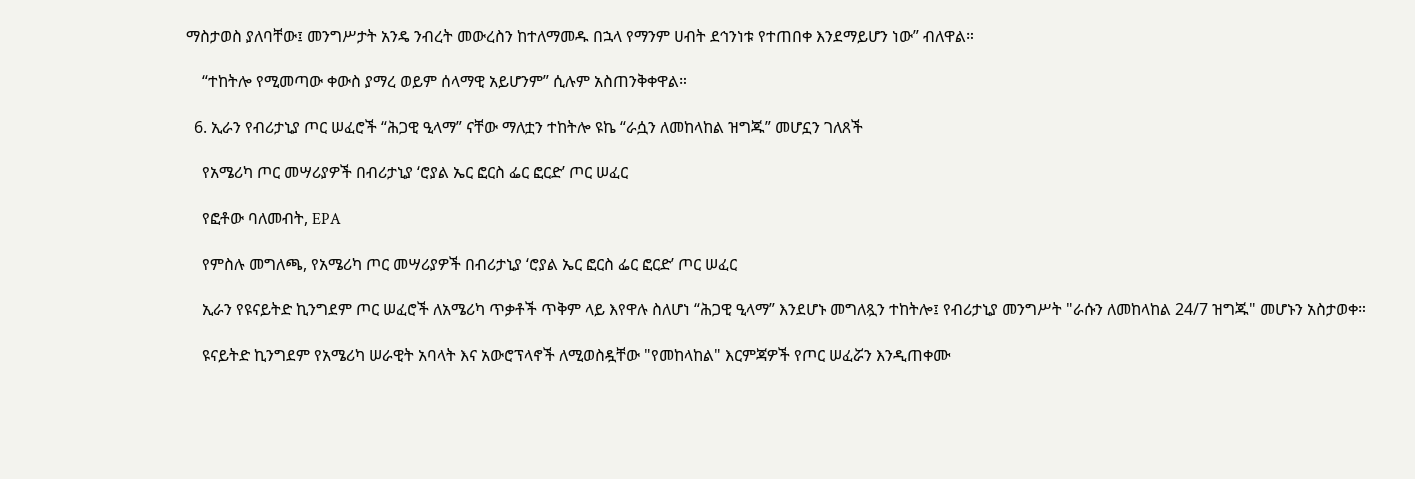ማስታወስ ያለባቸው፤ መንግሥታት አንዴ ንብረት መውረስን ከተለማመዱ በኋላ የማንም ሀብት ደኅንነቱ የተጠበቀ እንደማይሆን ነው” ብለዋል።

    “ተከትሎ የሚመጣው ቀውስ ያማረ ወይም ሰላማዊ አይሆንም” ሲሉም አስጠንቅቀዋል።

  6. ኢራን የብሪታኒያ ጦር ሠፈሮች “ሕጋዊ ዒላማ” ናቸው ማለቷን ተከትሎ ዩኬ “ራሷን ለመከላከል ዝግጁ” መሆኗን ገለጸች

    የአሜሪካ ጦር መሣሪያዎች በብሪታኒያ ‘ሮያል ኤር ፎርስ ፌር ፎርድ’ ጦር ሠፈር

    የፎቶው ባለመብት, EPA

    የምስሉ መግለጫ, የአሜሪካ ጦር መሣሪያዎች በብሪታኒያ ‘ሮያል ኤር ፎርስ ፌር ፎርድ’ ጦር ሠፈር

    ኢራን የዩናይትድ ኪንግደም ጦር ሠፈሮች ለአሜሪካ ጥቃቶች ጥቅም ላይ እየዋሉ ስለሆነ “ሕጋዊ ዒላማ” እንደሆኑ መግለጿን ተከትሎ፤ የብሪታኒያ መንግሥት "ራሱን ለመከላከል 24/7 ዝግጁ" መሆኑን አስታወቀ።

    ዩናይትድ ኪንግደም የአሜሪካ ሠራዊት አባላት እና አውሮፕላኖች ለሚወስዷቸው "የመከላከል" እርምጃዎች የጦር ሠፈሯን እንዲጠቀሙ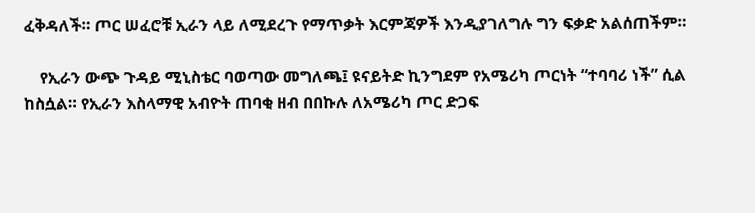ፈቅዳለች። ጦር ሠፈሮቹ ኢራን ላይ ለሚደረጉ የማጥቃት እርምጃዎች እንዲያገለግሉ ግን ፍቃድ አልሰጠችም።

    የኢራን ውጭ ጉዳይ ሚኒስቴር ባወጣው መግለጫ፤ ዩናይትድ ኪንግደም የአሜሪካ ጦርነት “ተባባሪ ነች” ሲል ከስሷል። የኢራን እስላማዊ አብዮት ጠባቂ ዘብ በበኩሉ ለአሜሪካ ጦር ድጋፍ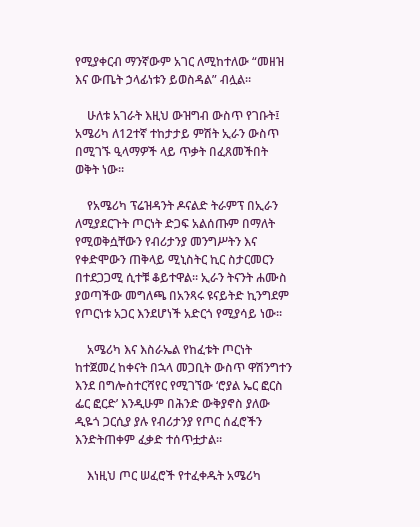የሚያቀርብ ማንኛውም አገር ለሚከተለው “መዘዝ እና ውጤት ኃላፊነቱን ይወስዳል” ብሏል።

    ሁለቱ አገራት እዚህ ውዝግብ ውስጥ የገቡት፤ አሜሪካ ለ12ተኛ ተከታታይ ምሽት ኢራን ውስጥ በሚገኙ ዒላማዎች ላይ ጥቃት በፈጸመችበት ወቅት ነው።

    የአሜሪካ ፕሬዝዳንት ዶናልድ ትራምፕ በኢራን ለሚያደርጉት ጦርነት ድጋፍ አልሰጡም በማለት የሚወቅሷቸውን የብሪታንያ መንግሥትን እና የቀድሞውን ጠቅላይ ሚኒስትር ኪር ስታርመርን በተደጋጋሚ ሲተቹ ቆይተዋል። ኢራን ትናንት ሐሙስ ያወጣችው መግለጫ በአንጻሩ ዩናይትድ ኪንግደም የጦርነቱ አጋር እንደሆነች አድርጎ የሚያሳይ ነው።

    አሜሪካ እና እስራኤል የከፈቱት ጦርነት ከተጀመረ ከቀናት በኋላ መጋቢት ውስጥ ዋሽንግተን እንደ በግሎስተርሻየር የሚገኘው ‘ሮያል ኤር ፎርስ ፌር ፎርድ’ እንዲሁም በሕንድ ውቅያኖስ ያለው ዲዬጎ ጋርሲያ ያሉ የብሪታንያ የጦር ሰፈሮችን እንድትጠቀም ፈቃድ ተሰጥቷታል።

    እነዚህ ጦር ሠፈሮች የተፈቀዱት አሜሪካ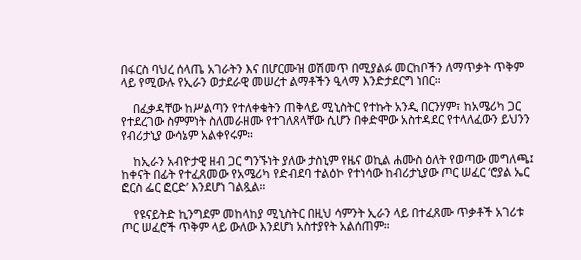በፋርስ ባህረ ሰላጤ አገራትን እና በሆርሙዝ ወሽመጥ በሚያልፉ መርከቦችን ለማጥቃት ጥቅም ላይ የሚውሉ የኢራን ወታደራዊ መሠረተ ልማቶችን ዒላማ እንድታደርግ ነበር።

    በፈቃዳቸው ከሥልጣን የተለቀቁትን ጠቅላይ ሚኒስትር የተኩት አንዲ በርንሃም፣ ከአሜሪካ ጋር የተደረገው ስምምነት ስለመራዘሙ የተገለጸላቸው ሲሆን በቀድሞው አስተዳደር የተላለፈውን ይህንን የብሪታኒያ ውሳኔም አልቀየሩም።

    ከኢራን አብዮታዊ ዘብ ጋር ግንኙነት ያለው ታስኒም የዜና ወኪል ሐሙስ ዕለት የወጣው መግለጫ፤ ከቀናት በፊት የተፈጸመው የአሜሪካ የድብደባ ተልዕኮ የተነሳው ከብሪታኒያው ጦር ሠፈር ‘ሮያል ኤር ፎርስ ፌር ፎርድ’ እንደሆነ ገልጿል።

    የዩናይትድ ኪንግደም መከላከያ ሚኒስትር በዚህ ሳምንት ኢራን ላይ በተፈጸሙ ጥቃቶች አገሪቱ ጦር ሠፈሮች ጥቅም ላይ ውለው እንደሆነ አስተያየት አልሰጠም።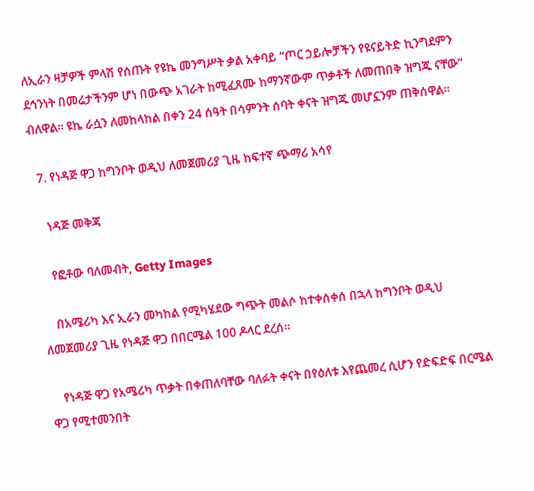ለኢራን ዛቻዎች ምላሽ የሰጡት የዩኬ መንግሥት ቃል አቀባይ “ጦር ኃይሎቻችን የዩናይትድ ኪንግደምን ደኅንነት በመሬታችንም ሆነ በውጭ አገራት ከሚፈጸሙ ከማንኛውም ጥቃቶች ለመጠበቅ ዝግጁ ናቸው” ብለዋል። ዩኬ ራሷን ለመከላከል በቀን 24 ሰዓት በሳምንት ሰባት ቀናት ዝግጁ መሆኗንም ጠቅሰዋል።

  7. የነዳጅ ዋጋ ከግንቦት ወዲህ ለመጀመሪያ ጊዜ ከፍተኛ ጭማሪ አሳየ

    ነዳጅ መቅጃ

    የፎቶው ባለመብት, Getty Images

    በአሜሪካ እና ኢራን መካከል የሚካሄደው ግጭት መልሶ ከተቀሰቀሰ በኋላ ከግንቦት ወዲህ ለመጀመሪያ ጊዜ የነዳጅ ዋጋ በበርሜል 100 ዶላር ደረሰ።

    የነዳጅ ዋጋ የአሜሪካ ጥቃት በቀጠለባቸው ባለፉት ቀናት በየዕለቱ እየጨመረ ሲሆን የድፍድፍ በርሜል ዋጋ የሚተመንበት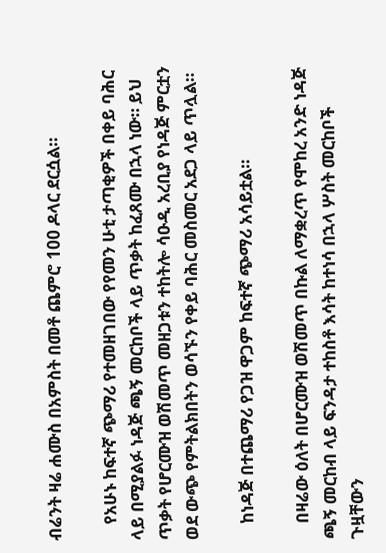ብሬንት ዛሬ ሐሙስ በአምስት በመቶ ጨምሮ 100 ዶላር ደርሷል።

    የአሁኑ ከፍተኛ ጭማሪ የተመዘገበው የየመን ሁቲ ታጣቂዎች በቀይ ባሕር ላይ በሚያልፉ ነዳጅ ጫኝ መርከቦች ላይ ጥቃት ከፈጸሙ በኋላ ነው። ይህ ጥቃት የሆርሙዝ ወሽመጥ መዘጋቱን ተከትሎ ሳዑዲ አረቢያ የነዳጅ ምርቷን ወደ ውጭ የምትልክበትን ወሳኙን የቀይ ባሕር መስመር አደጋ ላይ ጥሏል።

    ከነዳጅ በተጨማሪ የጋዝ ዋጋም ከፍተኛ ጭማሪ አሳይቷል።

    በዛሬው ዕለት በሆርሙዝ ወሽመጥ በኩል ለማቋረጥ የሞከረ አንድ ነዳጅ ጫኝ መርከብ ላይ ፍንዳታ ተከስቶ እሳት ከተነሳ በኋላ ሦስት መርከቦች ጉዟቸውን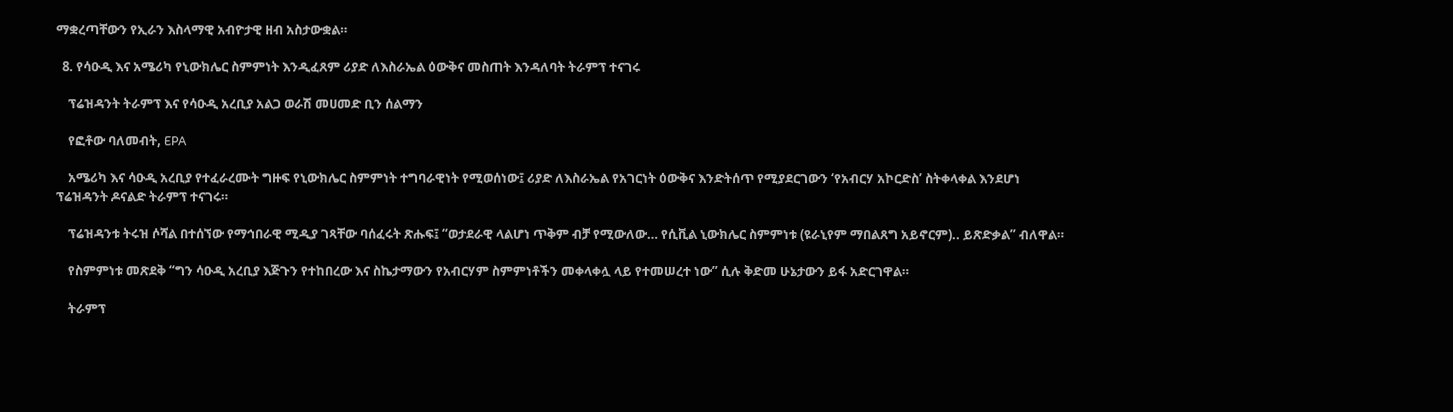ማቋረጣቸውን የኢራን እስላማዊ አብዮታዊ ዘብ አስታውቋል።

  8. የሳዑዲ እና አሜሪካ የኒውክሌር ስምምነት እንዲፈጸም ሪያድ ለእስራኤል ዕውቅና መስጠት እንዳለባት ትራምፕ ተናገሩ

    ፕሬዝዳንት ትራምፕ እና የሳዑዲ አረቢያ አልጋ ወራሽ መሀመድ ቢን ሰልማን

    የፎቶው ባለመብት, EPA

    አሜሪካ እና ሳዑዲ አረቢያ የተፈራረሙት ግዙፍ የኒውክሌር ስምምነት ተግባራዊነት የሚወሰነው፤ ሪያድ ለእስራኤል የአገርነት ዕውቅና እንድትሰጥ የሚያደርገውን ‘የአብርሃ አኮርድስ’ ስትቀላቀል እንደሆነ ፕሬዝዳንት ዶናልድ ትራምፕ ተናገሩ።

    ፕሬዝዳንቱ ትሩዝ ሶሻል በተሰኘው የማኅበራዊ ሚዲያ ገጻቸው ባሰፈሩት ጽሑፍ፤ “ወታደራዊ ላልሆነ ጥቅም ብቻ የሚውለው… የሲቪል ኒውክሌር ስምምነቱ (ዩራኒየም ማበልጸግ አይኖርም).. ይጽድቃል” ብለዋል።

    የስምምነቱ መጽደቅ “ግን ሳዑዲ አረቢያ እጅጉን የተከበረው እና ስኬታማውን የአብርሃም ስምምነቶችን መቀላቀሏ ላይ የተመሠረተ ነው” ሲሉ ቅድመ ሁኔታውን ይፋ አድርገዋል።

    ትራምፕ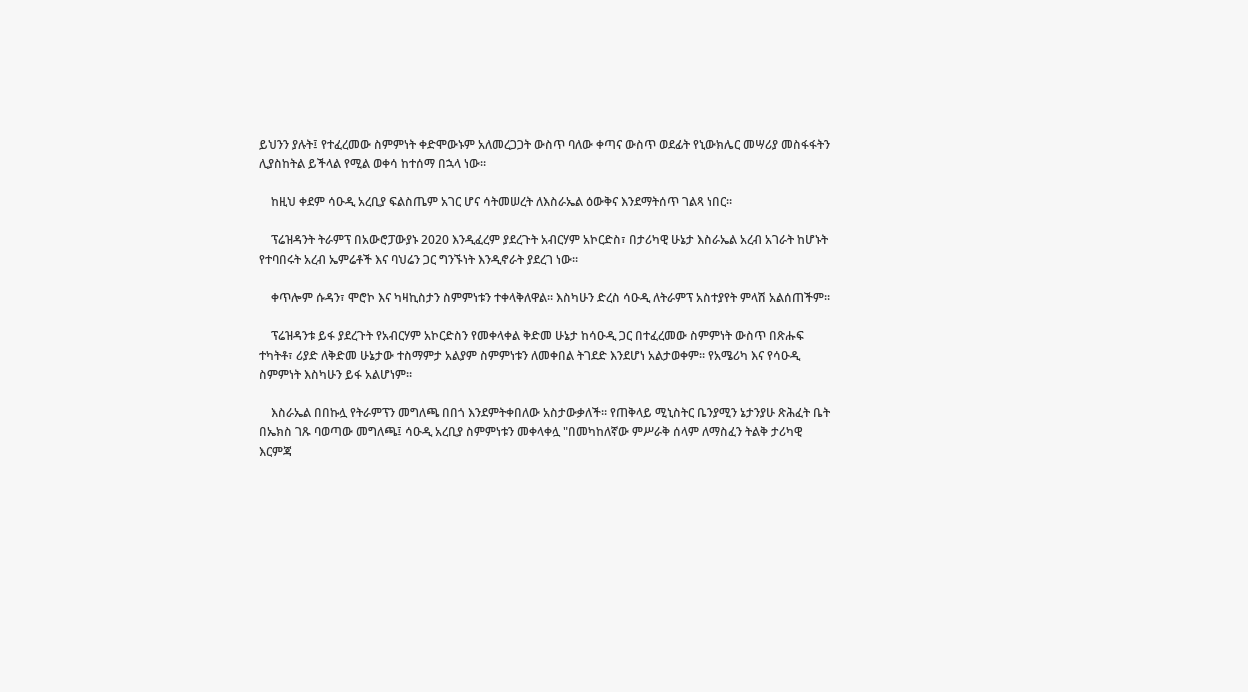ይህንን ያሉት፤ የተፈረመው ስምምነት ቀድሞውኑም አለመረጋጋት ውስጥ ባለው ቀጣና ውስጥ ወደፊት የኒውክሌር መሣሪያ መስፋፋትን ሊያስከትል ይችላል የሚል ወቀሳ ከተሰማ በኋላ ነው።

    ከዚህ ቀደም ሳዑዲ አረቢያ ፍልስጤም አገር ሆና ሳትመሠረት ለእስራኤል ዕውቅና እንደማትሰጥ ገልጻ ነበር።

    ፕሬዝዳንት ትራምፕ በአውሮፓውያኑ 2020 እንዲፈረም ያደረጉት አብርሃም አኮርድስ፣ በታሪካዊ ሁኔታ እስራኤል አረብ አገራት ከሆኑት የተባበሩት አረብ ኤምሬቶች እና ባህሬን ጋር ግንኙነት እንዲኖራት ያደረገ ነው።

    ቀጥሎም ሱዳን፣ ሞሮኮ እና ካዛኪስታን ስምምነቱን ተቀላቅለዋል። እስካሁን ድረስ ሳዑዲ ለትራምፕ አስተያየት ምላሽ አልሰጠችም።

    ፕሬዝዳንቱ ይፋ ያደረጉት የአብርሃም አኮርድስን የመቀላቀል ቅድመ ሁኔታ ከሳዑዲ ጋር በተፈረመው ስምምነት ውስጥ በጽሑፍ ተካትቶ፣ ሪያድ ለቅድመ ሁኔታው ተስማምታ አልያም ስምምነቱን ለመቀበል ትገደድ እንደሆነ አልታወቀም። የአሜሪካ እና የሳዑዲ ስምምነት እስካሁን ይፋ አልሆነም።

    እስራኤል በበኩሏ የትራምፕን መግለጫ በበጎ እንደምትቀበለው አስታውቃለች። የጠቅላይ ሚኒስትር ቤንያሚን ኔታንያሁ ጽሕፈት ቤት በኤክስ ገጹ ባወጣው መግለጫ፤ ሳዑዲ አረቢያ ስምምነቱን መቀላቀሏ "በመካከለኛው ምሥራቅ ሰላም ለማስፈን ትልቅ ታሪካዊ እርምጃ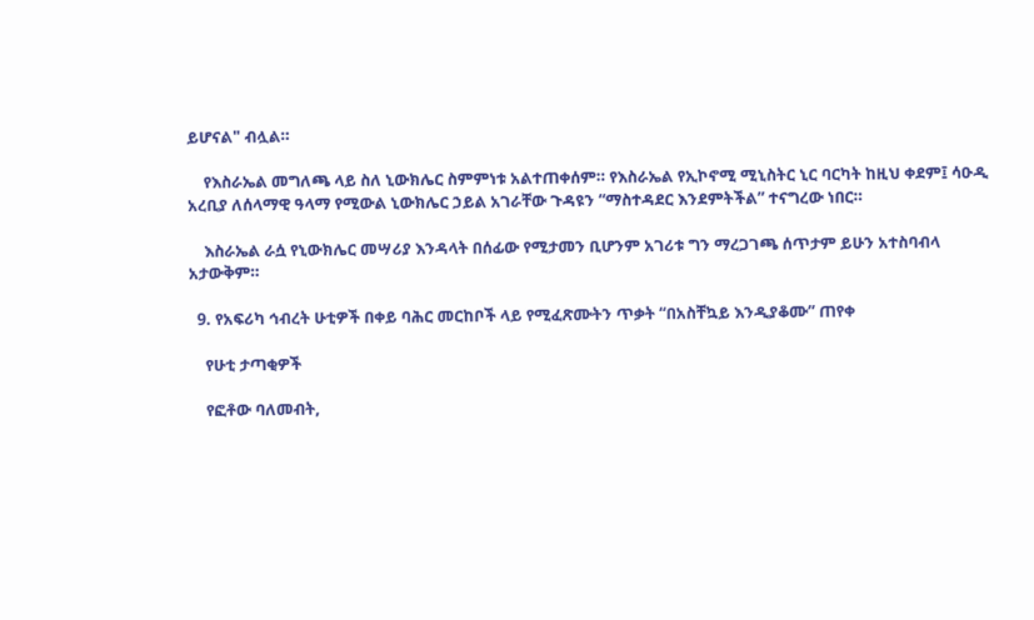ይሆናል" ብሏል።

    የእስራኤል መግለጫ ላይ ስለ ኒውክሌር ስምምነቱ አልተጠቀሰም። የእስራኤል የኢኮኖሚ ሚኒስትር ኒር ባርካት ከዚህ ቀደም፤ ሳዑዲ አረቢያ ለሰላማዊ ዓላማ የሚውል ኒውክሌር ኃይል አገራቸው ጉዳዩን “ማስተዳደር እንደምትችል” ተናግረው ነበር።

    እስራኤል ራሷ የኒውክሌር መሣሪያ እንዳላት በሰፊው የሚታመን ቢሆንም አገሪቱ ግን ማረጋገጫ ሰጥታም ይሁን አተስባብላ አታውቅም።

  9. የአፍሪካ ኅብረት ሁቲዎች በቀይ ባሕር መርከቦች ላይ የሚፈጽሙትን ጥቃት “በአስቸኳይ እንዲያቆሙ” ጠየቀ

    የሁቲ ታጣቂዎች

    የፎቶው ባለመብት,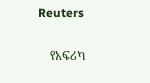Reuters

    የአፍሪካ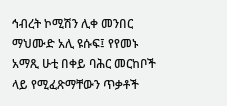ኅብረት ኮሚሽን ሊቀ መንበር ማህሙድ አሊ ዩሱፍ፤ የየመኑ አማጺ ሁቲ በቀይ ባሕር መርከቦች ላይ የሚፈጽማቸውን ጥቃቶች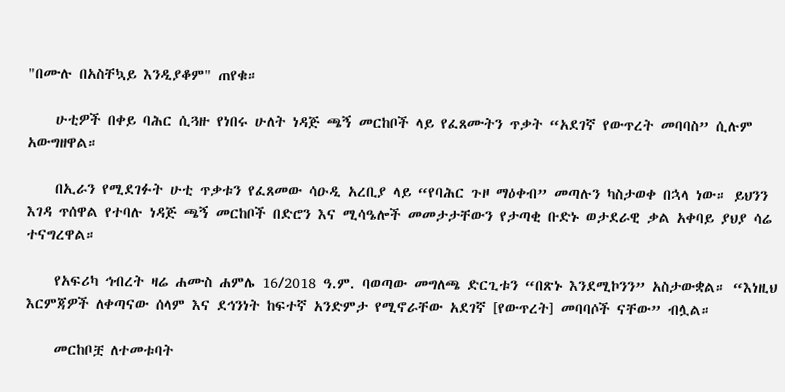"በሙሉ በአስቸኳይ እንዲያቆም" ጠየቁ።

    ሁቲዎች በቀይ ባሕር ሲጓዙ የነበሩ ሁለት ነዳጅ ጫኝ መርከቦች ላይ የፈጸሙትን ጥቃት “አደገኛ የውጥረት መባባስ” ሲሉም አውግዘዋል።

    በኢራን የሚደገፉት ሁቲ ጥቃቱን የፈጸመው ሳዑዲ አረቢያ ላይ “የባሕር ጉዞ ማዕቀብ” መጣሉን ካስታወቀ በኋላ ነው። ይህንን እገዳ ጥሰዋል የተባሉ ነዳጅ ጫኝ መርከቦች በድሮን እና ሚሳዔሎች መመታታቸውን የታጣቂ ቡድኑ ወታደራዊ ቃል አቀባይ ያህያ ሳሬ ተናግረዋል።

    የአፍሪካ ኅብረት ዛሬ ሐሙስ ሐምሌ 16/2018 ዓ.ም. ባወጣው መግለጫ ድርጊቱን “በጽኑ እንደሚኮንን” አስታውቋል። “እነዚህ እርምጃዎች ለቀጣናው ሰላም እና ደኅንነት ከፍተኛ አንድምታ የሚኖራቸው አደገኛ [የውጥረት] መባባሶች ናቸው” ብሏል።

    መርከቦቿ ለተመቱባት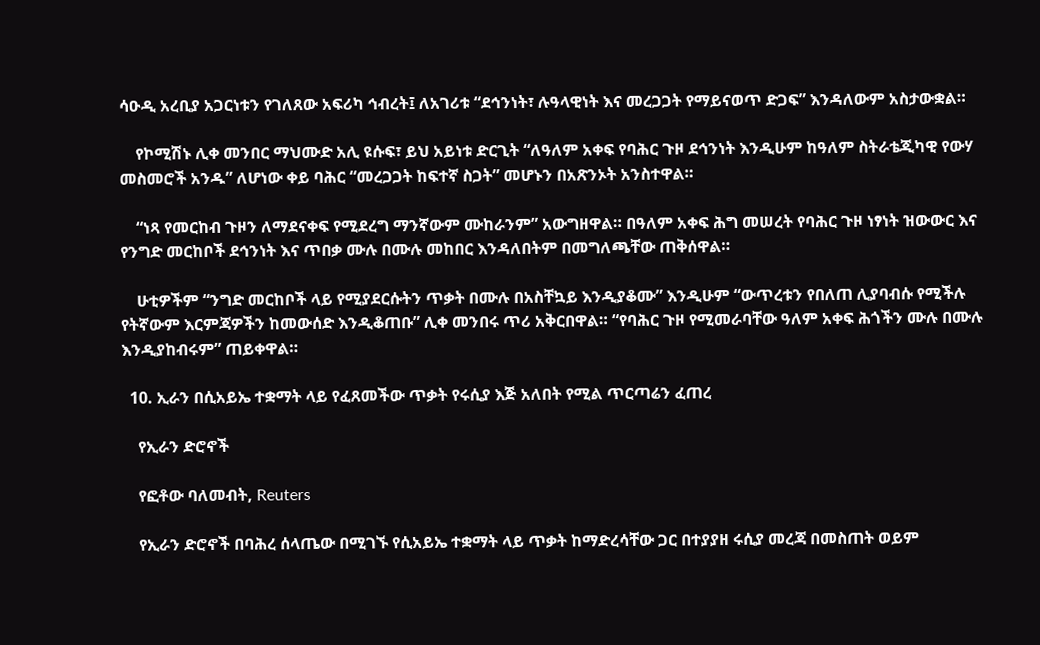ሳዑዲ አረቢያ አጋርነቱን የገለጸው አፍሪካ ኅብረት፤ ለአገሪቱ “ደኅንነት፣ ሉዓላዊነት እና መረጋጋት የማይናወጥ ድጋፍ” እንዳለውም አስታውቋል።

    የኮሚሽኑ ሊቀ መንበር ማህሙድ አሊ ዩሱፍ፣ ይህ አይነቱ ድርጊት “ለዓለም አቀፍ የባሕር ጉዞ ደኅንነት እንዲሁም ከዓለም ስትራቴጂካዊ የውሃ መስመሮች አንዱ” ለሆነው ቀይ ባሕር “መረጋጋት ከፍተኛ ስጋት” መሆኑን በአጽንኦት አንስተዋል።

    “ነጻ የመርከብ ጉዞን ለማደናቀፍ የሚደረግ ማንኛውም ሙከራንም” አውግዘዋል። በዓለም አቀፍ ሕግ መሠረት የባሕር ጉዞ ነፃነት ዝውውር እና የንግድ መርከቦች ደኅንነት እና ጥበቃ ሙሉ በሙሉ መከበር እንዳለበትም በመግለጫቸው ጠቅሰዋል።

    ሁቲዎችም “ንግድ መርከቦች ላይ የሚያደርሱትን ጥቃት በሙሉ በአስቸኳይ እንዲያቆሙ” እንዲሁም “ውጥረቱን የበለጠ ሊያባብሱ የሚችሉ የትኛውም እርምጃዎችን ከመውሰድ እንዲቆጠቡ” ሊቀ መንበሩ ጥሪ አቅርበዋል። “የባሕር ጉዞ የሚመራባቸው ዓለም አቀፍ ሕጎችን ሙሉ በሙሉ እንዲያከብሩም” ጠይቀዋል።

  10. ኢራን በሲአይኤ ተቋማት ላይ የፈጸመችው ጥቃት የሩሲያ እጅ አለበት የሚል ጥርጣሬን ፈጠረ

    የኢራን ድሮኖች

    የፎቶው ባለመብት, Reuters

    የኢራን ድሮኖች በባሕረ ሰላጤው በሚገኙ የሲአይኤ ተቋማት ላይ ጥቃት ከማድረሳቸው ጋር በተያያዘ ሩሲያ መረጃ በመስጠት ወይም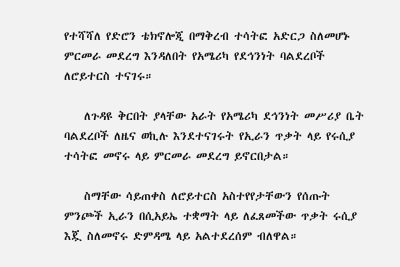የተሻሻለ የድሮን ቴክኖሎጂ በማቅረብ ተሳትፎ አድርጋ ስለመሆኑ ምርመራ መደረግ እንዳለበት የአሜሪካ የደኅንነት ባልደረቦች ለሮይተርስ ተናገሩ።

    ለጉዳዩ ቅርበት ያላቸው አራት የአሜሪካ ደኅንነት መሥሪያ ቤት ባልደረቦች ለዜና ወኪሉ እንደተናገሩት የኢራን ጥቃት ላይ የሩሲያ ተሳትፎ መኖሩ ላይ ምርመራ መደረግ ይኖርበታል።

    ስማቸው ሳይጠቀስ ለሮይተርስ አስተየየታቸውን የሰጡት ምንጮች ኢራን በሲአይኤ ተቋማት ላይ ለፈጸመችው ጥቃት ሩሲያ እጇ ስለመኖሩ ድምዳሜ ላይ አልተደረሰም ብለዋል።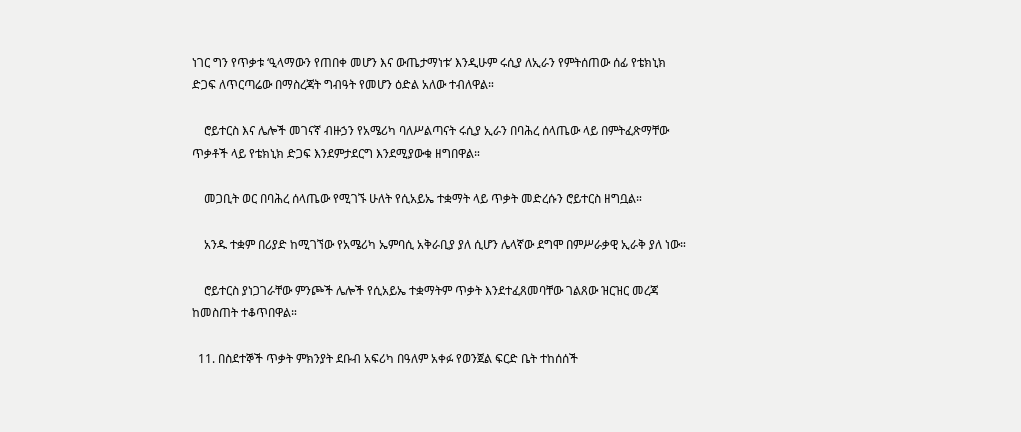ነገር ግን የጥቃቱ ‘ዒላማውን የጠበቀ መሆን እና ውጤታማነቱ’ እንዲሁም ሩሲያ ለኢራን የምትሰጠው ሰፊ የቴክኒክ ድጋፍ ለጥርጣሬው በማስረጃት ግብዓት የመሆን ዕድል አለው ተብለዋል።

    ሮይተርስ እና ሌሎች መገናኛ ብዙኃን የአሜሪካ ባለሥልጣናት ሩሲያ ኢራን በባሕረ ሰላጤው ላይ በምትፈጽማቸው ጥቃቶች ላይ የቴክኒክ ድጋፍ እንደምታደርግ እንደሚያውቁ ዘግበዋል።

    መጋቢት ወር በባሕረ ሰላጤው የሚገኙ ሁለት የሲአይኤ ተቋማት ላይ ጥቃት መድረሱን ሮይተርስ ዘግቧል።

    አንዱ ተቋም በሪያድ ከሚገኘው የአሜሪካ ኤምባሲ አቅራቢያ ያለ ሲሆን ሌላኛው ደግሞ በምሥራቃዊ ኢራቅ ያለ ነው።

    ሮይተርስ ያነጋገራቸው ምንጮች ሌሎች የሲአይኤ ተቋማትም ጥቃት እንደተፈጸመባቸው ገልጸው ዝርዝር መረጃ ከመስጠት ተቆጥበዋል።

  11. በስደተኞች ጥቃት ምክንያት ደቡብ አፍሪካ በዓለም አቀፉ የወንጀል ፍርድ ቤት ተከሰሰች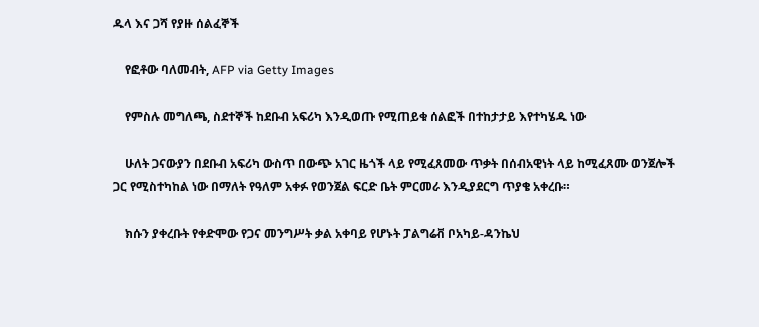ዱላ እና ጋሻ የያዙ ሰልፈኞች

    የፎቶው ባለመብት, AFP via Getty Images

    የምስሉ መግለጫ, ስደተኞች ከደቡብ አፍሪካ እንዲወጡ የሚጠይቁ ሰልፎች በተከታታይ እየተካሄዱ ነው

    ሁለት ጋናውያን በደቡብ አፍሪካ ውስጥ በውጭ አገር ዜጎች ላይ የሚፈጸመው ጥቃት በሰብአዊነት ላይ ከሚፈጸሙ ወንጀሎች ጋር የሚስተካከል ነው በማለት የዓለም አቀፉ የወንጀል ፍርድ ቤት ምርመራ እንዲያደርግ ጥያቄ አቀረቡ።

    ክሱን ያቀረቡት የቀድሞው የጋና መንግሥት ቃል አቀባይ የሆኑት ፓልግሬቭ ቦአካይ-ዳንኬህ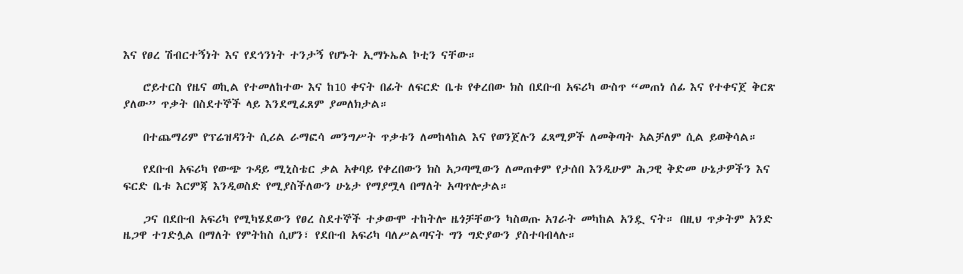እና የፀረ ሽብርተኝነት እና የደኅንነት ተንታኝ የሆኑት ኢማኑኤል ኮቲን ናቸው።

    ሮይተርስ የዜና ወኪል የተመለከተው እና ከ10 ቀናት በፊት ለፍርድ ቤቱ የቀረበው ክስ በደቡብ አፍሪካ ውስጥ “መጠነ ሰፊ እና የተቀናጀ ቅርጽ ያለው” ጥቃት በስደተኞች ላይ እንደሚፈጸም ያመለክታል።

    በተጨማሪም የፕሬዝዳንት ሲሪል ራማፎሳ መንግሥት ጥቃቱን ለመከላከል እና የወንጀሉን ፈጻሚዎች ለመቅጣት አልቻለም ሲል ይወቅሳል።

    የደቡብ አፍሪካ የውጭ ጉዳይ ሚኒስቴር ቃል አቀባይ የቀረበውን ክስ አጋጣሚውን ለመጠቀም የታሰበ እንዲሁም ሕጋዊ ቅድመ ሁኔታዎችን እና ፍርድ ቤቱ እርምጃ እንዲወስድ የሚያስችለውን ሁኔታ የማያሟላ በማለት አጣጥሎታል።

    ጋና በደቡብ አፍሪካ የሚካሄደውን የፀረ ስደተኞች ተቃውሞ ተከትሎ ዜጎቻቸውን ካስወጡ አገራት መካከል አንዷ ናት። በዚህ ጥቃትም አንድ ዜጋዋ ተገድሏል በማለት የምትከስ ሲሆን፣ የደቡብ አፍሪካ ባለሥልጣናት ግን ግድያውን ያስተባብላሉ።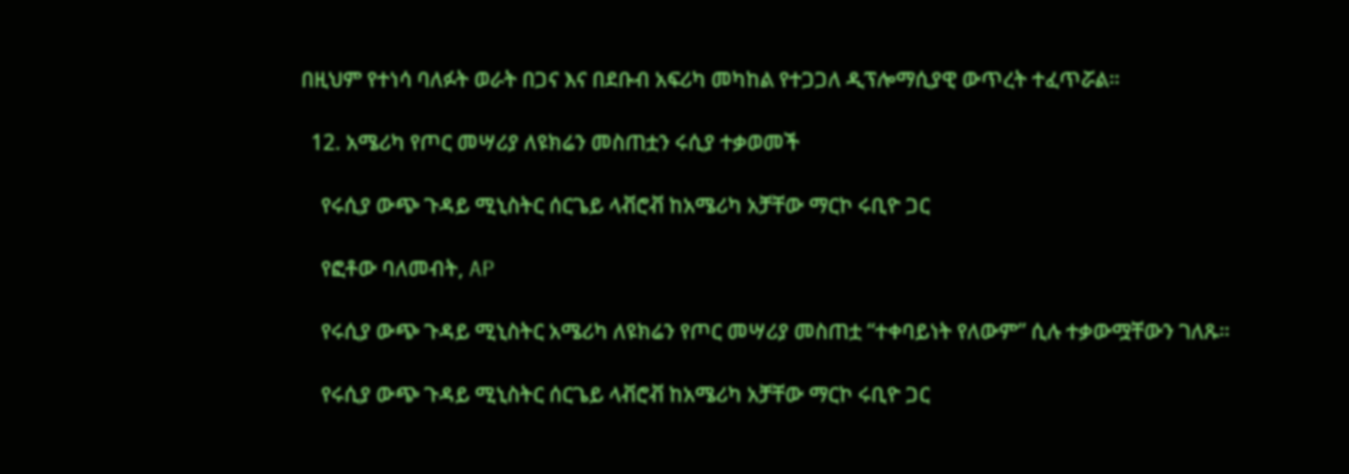በዚህም የተነሳ ባለፉት ወራት በጋና እና በደቡብ አፍሪካ መካከል የተጋጋለ ዲፕሎማሲያዊ ውጥረት ተፈጥሯል።

  12. አሜሪካ የጦር መሣሪያ ለዩክሬን መስጠቷን ሩሲያ ተቃወመች

    የሩሲያ ውጭ ጉዳይ ሚኒስትር ሰርጌይ ላቭሮቭ ከአሜሪካ አቻቸው ማርኮ ሩቢዮ ጋር

    የፎቶው ባለመብት, AP

    የሩሲያ ውጭ ጉዳይ ሚኒስትር አሜሪካ ለዩክሬን የጦር መሣሪያ መስጠቷ “ተቀባይነት የለውም” ሲሉ ተቃውሟቸውን ገለጹ።

    የሩሲያ ውጭ ጉዳይ ሚኒስትር ሰርጌይ ላቭሮቭ ከአሜሪካ አቻቸው ማርኮ ሩቢዮ ጋር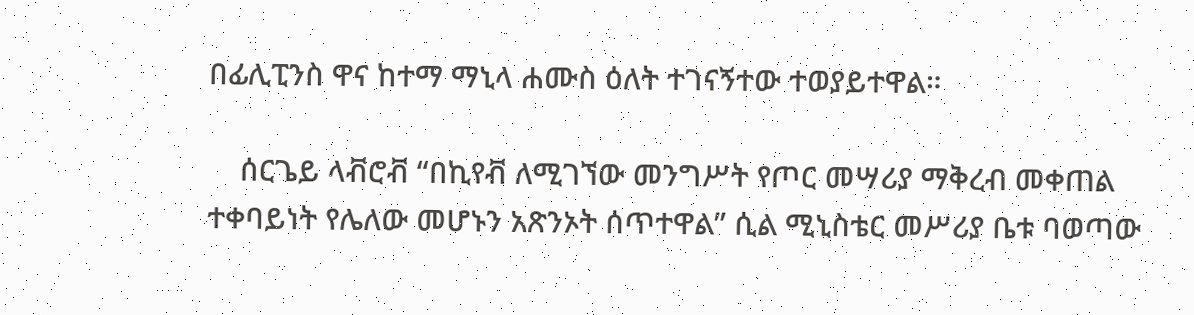በፊሊፒንስ ዋና ከተማ ማኒላ ሐሙስ ዕለት ተገናኝተው ተወያይተዋል።

    ሰርጌይ ላቭሮቭ “በኪየቭ ለሚገኘው መንግሥት የጦር መሣሪያ ማቅረብ መቀጠል ተቀባይነት የሌለው መሆኑን አጽንኦት ሰጥተዋል” ሲል ሚኒስቴር መሥሪያ ቤቱ ባወጣው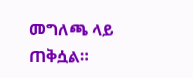መግለጫ ላይ ጠቅሷል።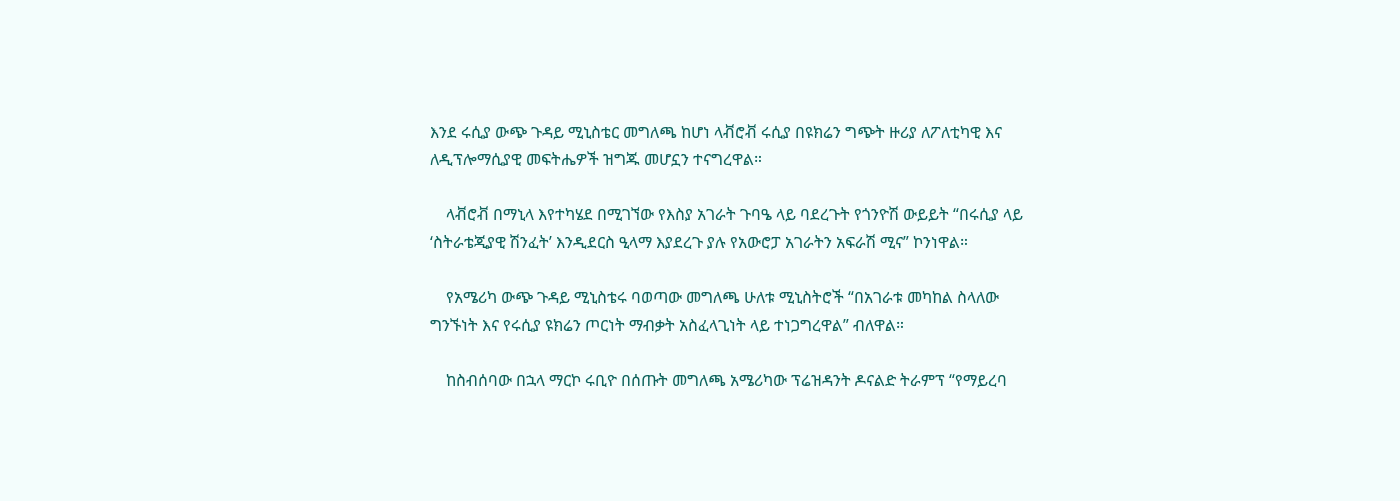እንደ ሩሲያ ውጭ ጉዳይ ሚኒስቴር መግለጫ ከሆነ ላቭሮቭ ሩሲያ በዩክሬን ግጭት ዙሪያ ለፖለቲካዊ እና ለዲፕሎማሲያዊ መፍትሔዎች ዝግጁ መሆኗን ተናግረዋል።

    ላቭሮቭ በማኒላ እየተካሄደ በሚገኘው የእስያ አገራት ጉባዔ ላይ ባደረጉት የጎንዮሽ ውይይት “በሩሲያ ላይ ‘ስትራቴጂያዊ ሽንፈት’ እንዲደርስ ዒላማ እያደረጉ ያሉ የአውሮፓ አገራትን አፍራሽ ሚና” ኮንነዋል።

    የአሜሪካ ውጭ ጉዳይ ሚኒስቴሩ ባወጣው መግለጫ ሁለቱ ሚኒስትሮች “በአገራቱ መካከል ስላለው ግንኙነት እና የሩሲያ ዩክሬን ጦርነት ማብቃት አስፈላጊነት ላይ ተነጋግረዋል” ብለዋል።

    ከስብሰባው በኋላ ማርኮ ሩቢዮ በሰጡት መግለጫ አሜሪካው ፕሬዝዳንት ዶናልድ ትራምፕ “የማይረባ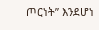ጦርነት” እንደሆነ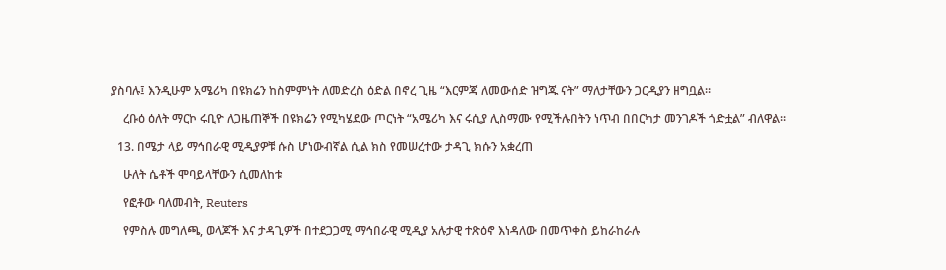ያስባሉ፤ እንዲሁም አሜሪካ በዩክሬን ከስምምነት ለመድረስ ዕድል በኖረ ጊዜ “እርምጃ ለመውሰድ ዝግጁ ናት” ማለታቸውን ጋርዲያን ዘግቧል።

    ረቡዕ ዕለት ማርኮ ሩቢዮ ለጋዜጠኞች በዩክሬን የሚካሄደው ጦርነት “አሜሪካ እና ሩሲያ ሊስማሙ የሚችሉበትን ነጥብ በበርካታ መንገዶች ጎድቷል” ብለዋል።

  13. በሜታ ላይ ማኅበራዊ ሚዲያዎቹ ሱስ ሆነውብኛል ሲል ክስ የመሠረተው ታዳጊ ክሱን አቋረጠ

    ሁለት ሴቶች ሞባይላቸውን ሲመለከቱ

    የፎቶው ባለመብት, Reuters

    የምስሉ መግለጫ, ወላጆች እና ታዳጊዎች በተደጋጋሚ ማኅበራዊ ሚዲያ አሉታዊ ተጽዕኖ እነዳለው በመጥቀስ ይከራከራሉ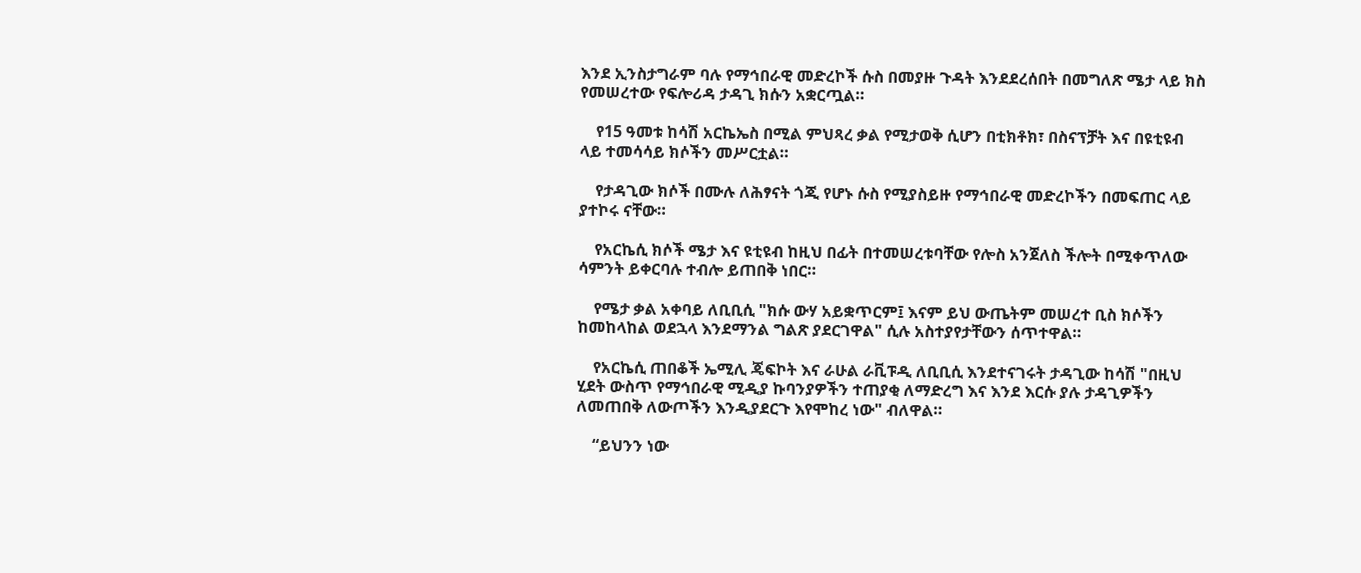እንደ ኢንስታግራም ባሉ የማኅበራዊ መድረኮች ሱስ በመያዙ ጉዳት እንደደረሰበት በመግለጽ ሜታ ላይ ክስ የመሠረተው የፍሎሪዳ ታዳጊ ክሱን አቋርጧል።

    የ15 ዓመቱ ከሳሽ አርኬኤስ በሚል ምህጻረ ቃል የሚታወቅ ሲሆን በቲክቶክ፣ በስናፕቻት እና በዩቲዩብ ላይ ተመሳሳይ ክሶችን መሥርቷል።

    የታዳጊው ክሶች በሙሉ ለሕፃናት ጎጂ የሆኑ ሱስ የሚያስይዙ የማኅበራዊ መድረኮችን በመፍጠር ላይ ያተኮሩ ናቸው።

    የአርኬሲ ክሶች ሜታ እና ዩቲዩብ ከዚህ በፊት በተመሠረቱባቸው የሎስ አንጀለስ ችሎት በሚቀጥለው ሳምንት ይቀርባሉ ተብሎ ይጠበቅ ነበር።

    የሜታ ቃል አቀባይ ለቢቢሲ "ክሱ ውሃ አይቋጥርም፤ እናም ይህ ውጤትም መሠረተ ቢስ ክሶችን ከመከላከል ወደኋላ እንደማንል ግልጽ ያደርገዋል" ሲሉ አስተያየታቸውን ሰጥተዋል።

    የአርኬሲ ጠበቆች ኤሚሊ ጄፍኮት እና ራሁል ራቪፑዲ ለቢቢሲ እንደተናገሩት ታዳጊው ከሳሽ "በዚህ ሂደት ውስጥ የማኅበራዊ ሚዲያ ኩባንያዎችን ተጠያቂ ለማድረግ እና እንደ እርሱ ያሉ ታዳጊዎችን ለመጠበቅ ለውጦችን እንዲያደርጉ እየሞከረ ነው" ብለዋል።

    “ይህንን ነው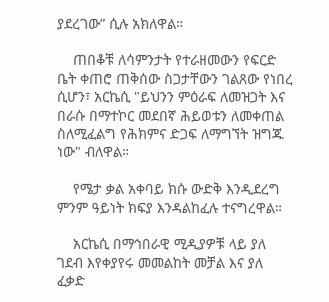ያደረገው” ሲሉ አክለዋል።

    ጠበቆቹ ለሳምንታት የተራዘመውን የፍርድ ቤት ቀጠሮ ጠቅሰው ስጋታቸውን ገልጸው የነበረ ሲሆን፣ አርኬሲ "ይህንን ምዕራፍ ለመዝጋት እና በራሱ በማተኮር መደበኛ ሕይወቱን ለመቀጠል ስለሚፈልግ የሕክምና ድጋፍ ለማግኘት ዝግጁ ነው" ብለዋል።

    የሜታ ቃል አቀባይ ክሱ ውድቅ እንዲደረግ ምንም ዓይነት ክፍያ እንዳልከፈሉ ተናግረዋል።

    አርኬሲ በማኅበራዊ ሚዲያዎቹ ላይ ያለ ገደብ እየቀያየሩ መመልከት መቻል እና ያለ ፈቃድ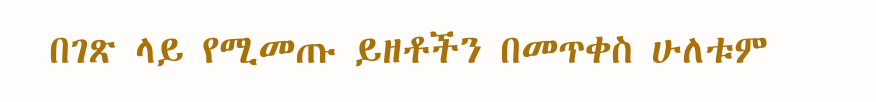በገጽ ላይ የሚመጡ ይዘቶችን በመጥቀስ ሁለቱም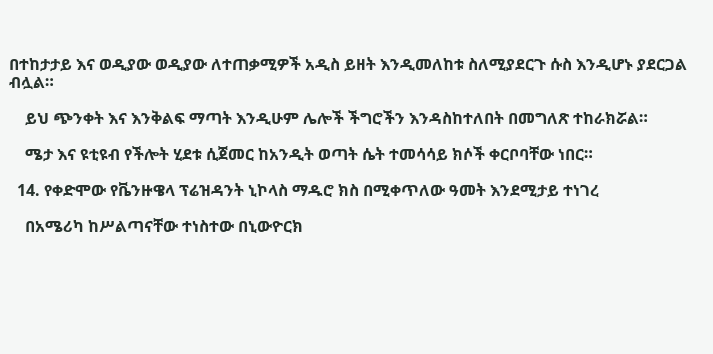በተከታታይ እና ወዲያው ወዲያው ለተጠቃሚዎች አዲስ ይዘት እንዲመለከቱ ስለሚያደርጉ ሱስ እንዲሆኑ ያደርጋል ብሏል።

    ይህ ጭንቀት እና እንቅልፍ ማጣት እንዲሁም ሌሎች ችግሮችን እንዳስከተለበት በመግለጽ ተከራክሯል።

    ሜታ እና ዩቲዩብ የችሎት ሂደቱ ሲጀመር ከአንዲት ወጣት ሴት ተመሳሳይ ክሶች ቀርቦባቸው ነበር።

  14. የቀድሞው የቬንዙዌላ ፕሬዝዳንት ኒኮላስ ማዱሮ ክስ በሚቀጥለው ዓመት እንደሚታይ ተነገረ

    በአሜሪካ ከሥልጣናቸው ተነስተው በኒውዮርክ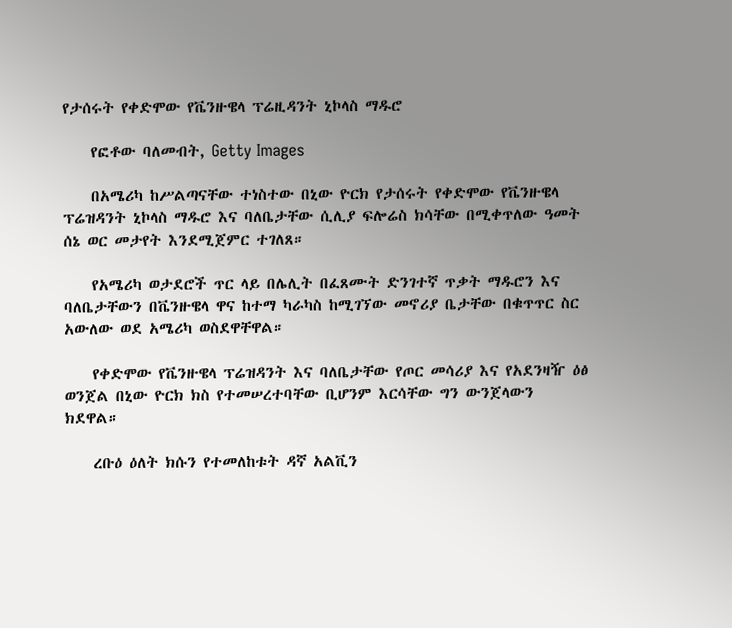የታሰሩት የቀድሞው የቬንዙዌላ ፕሬዚዳንት ኒኮላስ ማዱሮ

    የፎቶው ባለመብት, Getty Images

    በአሜሪካ ከሥልጣናቸው ተነስተው በኒው ዮርክ የታሰሩት የቀድሞው የቬንዙዌላ ፕሬዝዳንት ኒኮላስ ማዱሮ እና ባለቤታቸው ሲሊያ ፍሎሬስ ክሳቸው በሚቀጥለው ዓመት ሰኔ ወር መታየት እንደሚጀምር ተገለጸ።

    የአሜሪካ ወታደሮች ጥር ላይ በሌሊት በፈጸሙት ድንገተኛ ጥቃት ማዱሮን እና ባለቤታቸውን በቬንዙዌላ ዋና ከተማ ካራካስ ከሚገኘው መኖሪያ ቤታቸው በቁጥጥር ስር አውለው ወደ አሜሪካ ወስደዋቸዋል።

    የቀድሞው የቬንዙዌላ ፕሬዝዳንት እና ባለቤታቸው የጦር መሳሪያ እና የአደንዛዥ ዕፅ ወንጀል በኒው ዮርክ ክስ የተመሠረተባቸው ቢሆንም እርሳቸው ግን ውንጀላውን ክደዋል።

    ረቡዕ ዕለት ክሱን የተመለከቱት ዳኛ አልቪን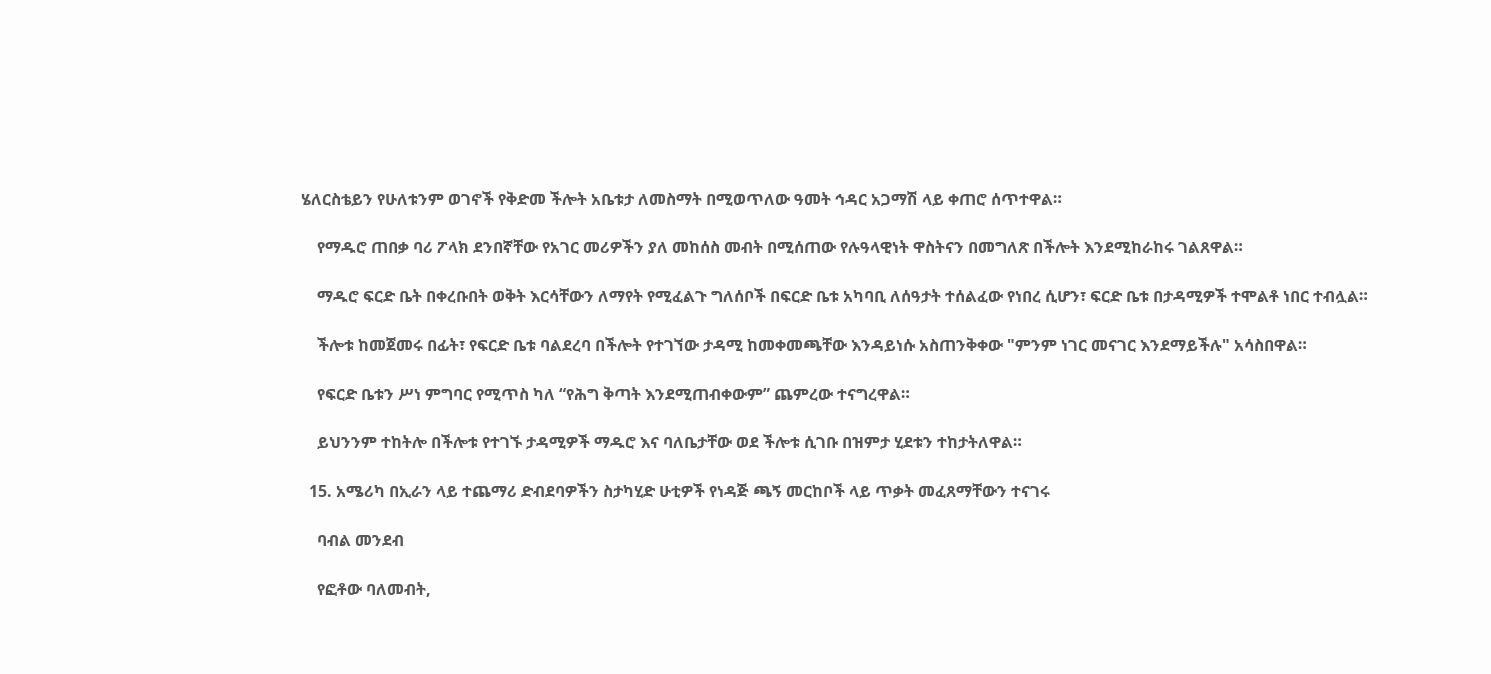ሄለርስቴይን የሁለቱንም ወገኖች የቅድመ ችሎት አቤቱታ ለመስማት በሚወጥለው ዓመት ኅዳር አጋማሽ ላይ ቀጠሮ ሰጥተዋል።

    የማዱሮ ጠበቃ ባሪ ፖላክ ደንበኛቸው የአገር መሪዎችን ያለ መከሰስ መብት በሚሰጠው የሉዓላዊነት ዋስትናን በመግለጽ በችሎት እንደሚከራከሩ ገልጸዋል።

    ማዱሮ ፍርድ ቤት በቀረቡበት ወቅት እርሳቸውን ለማየት የሚፈልጉ ግለሰቦች በፍርድ ቤቱ አካባቢ ለሰዓታት ተሰልፈው የነበረ ሲሆን፣ ፍርድ ቤቱ በታዳሚዎች ተሞልቶ ነበር ተብሏል።

    ችሎቱ ከመጀመሩ በፊት፣ የፍርድ ቤቱ ባልደረባ በችሎት የተገኘው ታዳሚ ከመቀመጫቸው እንዳይነሱ አስጠንቅቀው "ምንም ነገር መናገር እንደማይችሉ" አሳስበዋል።

    የፍርድ ቤቱን ሥነ ምግባር የሚጥስ ካለ “የሕግ ቅጣት እንደሚጠብቀውም” ጨምረው ተናግረዋል።

    ይህንንም ተከትሎ በችሎቱ የተገኙ ታዳሚዎች ማዱሮ እና ባለቤታቸው ወደ ችሎቱ ሲገቡ በዝምታ ሂደቱን ተከታትለዋል።

  15. አሜሪካ በኢራን ላይ ተጨማሪ ድብደባዎችን ስታካሂድ ሁቲዎች የነዳጅ ጫኝ መርከቦች ላይ ጥቃት መፈጸማቸውን ተናገሩ

    ባብል መንደብ

    የፎቶው ባለመብት,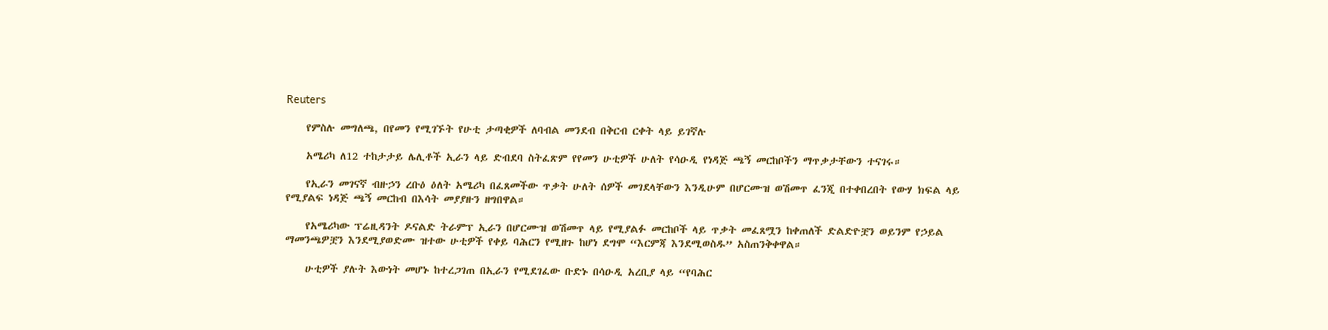Reuters

    የምስሉ መግለጫ, በየመን የሚገኙት የሁቲ ታጣቂዎች ለባብል መንደብ በቅርብ ርቀት ላይ ይገኛሉ

    አሜሪካ ለ12 ተከታታይ ሌሊቶች ኢራን ላይ ድብደባ ስትፈጽም የየመን ሁቲዎች ሁለት የሳዑዲ የነዳጅ ጫኝ መርከቦችን ማጥቃታቸውን ተናገሩ።

    የኢራን መገናኛ ብዙኃን ረቡዕ ዕለት አሜሪካ በፈጸመችው ጥቃት ሁለት ሰዎች መገደላቸውን እንዲሁም በሆርሙዝ ወሽመጥ ፈንጂ በተቀበረበት የውሃ ክፍል ላይ የሚያልፍ ነዳጅ ጫኝ መርከብ በእሳት መያያዙን ዘግበዋል።

    የአሜሪካው ፕሬዚዳንት ዶናልድ ትራምፕ ኢራን በሆርሙዝ ወሽመጥ ላይ የሚያልፉ መርከቦች ላይ ጥቃት መፈጸሟን ከቀጠለች ድልድዮቿን ወይንም የኃይል ማመንጫዎቿን እንደሚያወድሙ ዝተው ሁቲዎች የቀይ ባሕርን የሚዘጉ ከሆነ ደግሞ “እርምጃ እንደሚወስዱ” አስጠንቅቀዋል።

    ሁቲዎች ያሉት እውነት መሆኑ ከተረጋገጠ በኢራን የሚደገፈው ቡድኑ በሳዑዲ አረቢያ ላይ “የባሕር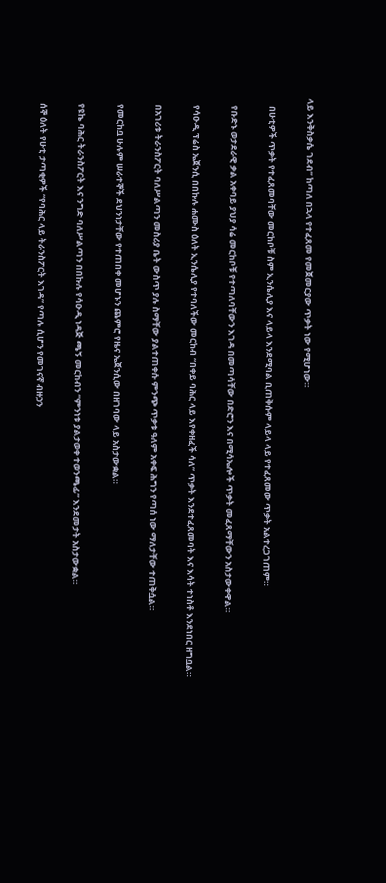ላይ እንቅስቃሴ ገደብ” ከጣለ በኋላ የተፈጸመ የመጀመርያው ጥቃት ነው የሚሆነው።

    በሁቲዎች ጥቃት የተፈጸመባቸው መርከቦቹ ስም ኢንሴሊያ እና ላይላ እንደሚባል ቢጠቅሱም ላይላ ላይ የተፈጸመው ጥቃት አልተረጋገጠም።

    የቡድኑ ወታደራዊ ቃል አቀባይ ያህያ ሳሬ መርከቦቹ የተጣለባቸውን እገዳ በመጣሳቸው በድሮን እና በሚሳኤሎች ጥቃት መፈጸማቸውን አስታውቀዋል።

    የሳዑዲ ፕሬስ ኤጀንሲ በበኩሉ ሐሙስ ዕለት ኢንሴሊያ የተባለችው መርከብ “በቀይ ባሕር ላይ እየቀዘፈች ሳለ” ጥቃት እንደተፈጸመባት እና እሳት ተነስቶ እንደነበር ዘግቧል።

    በአገሪቱ ትራንስፖርት ባለሥልጣን መስሪያ ቤት ውስጥ ያሉ ስማቸው ያልተጠቀሱ ምንጭ ጥቃቱ ዓለም አቀፍ ሕግን የጣሰ ነው ማለታቸው ተጠቅሷል።

    የመርከቧ ሁሉም ሠራተኞች ደህንነታቸው የተጠበቀ መሆኑን ጨምሮ የዜና ኤጀንሲው በዘገባው ላይ አስታውቋል።

    የዩኬ ባሕር ትራንስፖርት እና ንግድ ባለሥልጣን በበኩሉ የሳዑዲ ነዳጅ ጫኝ መርከብን “ምንነቱ ያልታወቀ ተወንጫፊ” እንደመታት አስታውቋል።

    ሰኞ ዕለት የሁቲ ታጣቂዎች “የባሕር ላይ ትራንስፖርት እገዳ” የጣሉ ሲሆን የመገናኛ ብዙኃን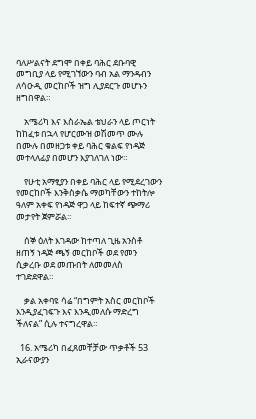ባለሥልናት ደግሞ በቀይ ባሕር ደቡባዊ መግቢያ ላይ የሚገኘውን ባብ አል ማንዳብን ለሳዑዲ መርከቦች ዝግ ሊያደርጉ መሆኑን ዘግበዋል።

    አሜሪካ እና እስራኤል ቴህራን ላይ ጦርነት ከከፈቱ በኋላ የሆርሙዝ ወሽመጥ ሙሉ በሙሉ በመዘጋቱ ቀይ ባሕር ቁልፍ የነዳጅ መተላለፊያ በመሆን እያገለገለ ነው።

    የሁቲ አማፂያን በቀይ ባሕር ላይ የሚደረገውን የመርከቦች እንቅስቃሴ ማወካቸውን ተከትሎ ዓለም አቀፍ የነዳጅ ዋጋ ላይ ከፍተኛ ጭማሪ መታየት ጀምሯል።

    ሰኞ ዕለት እገዳው ከተጣለ ጊዜ አንስቶ ዘጠኝ ነዳጅ ጫኝ መርከቦች ወደ የመን ሲቃረቡ ወደ መጡበት ለመመለስ ተገድደዋል።

    ቃል አቀባዩ ሳሬ “በግምት አስር መርከቦች እንዲያፈገፍጉ እና እንዲመለሱ ማድረግ ችለናል” ሲሉ ተናግረዋል።

  16. አሜሪካ በፈጸመቸቻው ጥቃቶች 53 ኢራናውያን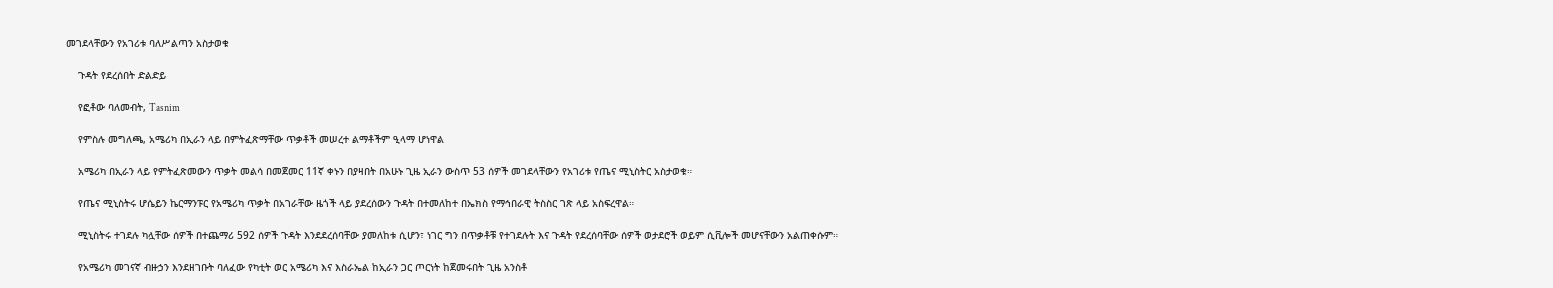መገደላቸውን የአገሪቱ ባለሥልጣን አስታወቁ

    ጉዳት የደረሰበት ድልድይ

    የፎቶው ባለመብት, Tasnim

    የምስሉ መግለጫ, አሜሪካ በኢራን ላይ በምትፈጽማቸው ጥቃቶች መሠረተ ልማቶችም ዒላማ ሆነዋል

    አሜሪካ በኢራን ላይ የምትፈጽመውን ጥቃት መልሳ በመጀመር 11ኛ ቀኑን በያዛበት በአሁኑ ጊዜ ኢራን ውስጥ 53 ሰዎች መገደላቸውን የአገሪቱ የጤና ሚኒስትር አስታወቁ።

    የጤና ሚኒስትሩ ሆሴይን ኬርማንፑር የአሜሪካ ጥቃት በአገራቸው ዜጎች ላይ ያደረሰውን ጉዳት በተመለከተ በኤክስ የማኅበራዊ ትስስር ገጽ ላይ አስፍረዋል።

    ሚኒስትሩ ተገደሉ ካሏቸው ሰዎች በተጨማሪ 592 ሰዎች ጉዳት እንደደረሰባቸው ያመለከቱ ሲሆን፣ ነገር ግን በጥቃቶቹ የተገደሉት እና ጉዳት የደረሰባቸው ሰዎች ወታደሮች ወይም ሲቪሎች መሆናቸውን አልጠቀሱም።

    የአሜሪካ መገናኛ ብዙኃን እንደዘገቡት ባለፈው የካቲት ወር አሜሪካ እና እስራኤል ከኢራን ጋር ጦርነት ከጀመሩበት ጊዜ አንስቶ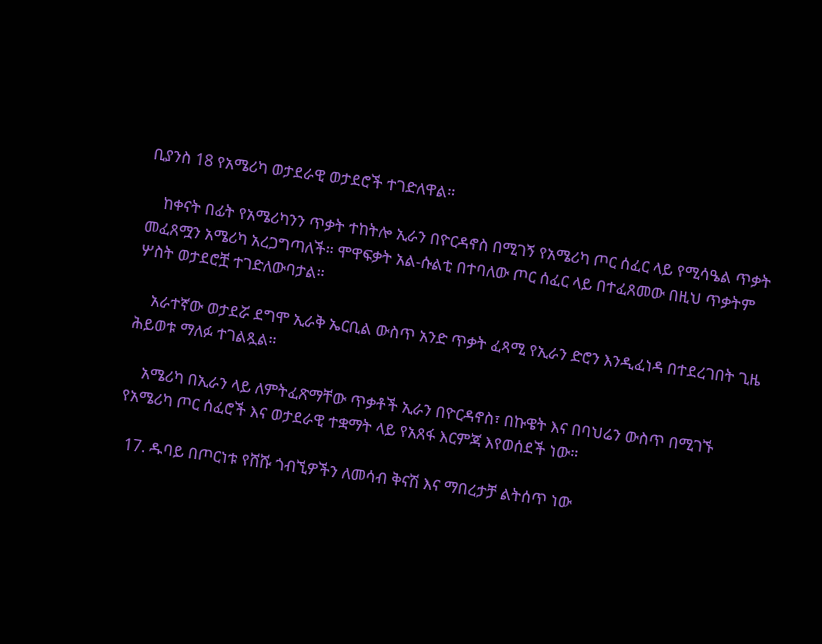ቢያንስ 18 የአሜሪካ ወታደራዊ ወታደሮች ተገድለዋል።

    ከቀናት በፊት የአሜሪካንን ጥቃት ተከትሎ ኢራን በዮርዳኖስ በሚገኝ የአሜሪካ ጦር ሰፈር ላይ የሚሳዔል ጥቃት መፈጸሟን አሜሪካ አረጋግጣለች። ሞዋፍቃት አል-ሱልቲ በተባለው ጦር ሰፈር ላይ በተፈጸመው በዚህ ጥቃትም ሦስት ወታደሮቿ ተገድለውባታል።

    አራተኛው ወታደሯ ደግሞ ኢራቅ ኤርቢል ውስጥ አንድ ጥቃት ፈጻሚ የኢራን ድሮን እንዲፈነዳ በተደረገበት ጊዜ ሕይወቱ ማለፉ ተገልጿል።

    አሜሪካ በኢራን ላይ ለምትፈጽማቸው ጥቃቶች ኢራን በዮርዳኖስ፣ በኩዌት እና በባህሬን ውስጥ በሚገኙ የአሜሪካ ጦር ሰፈሮች እና ወታደራዊ ተቋማት ላይ የአጸፋ እርምጃ እየወሰደች ነው።

  17. ዱባይ በጦርነቱ የሸሹ ጎብኚዎችን ለመሳብ ቅናሽ እና ማበረታቻ ልትሰጥ ነው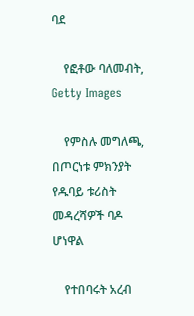ባደ

    የፎቶው ባለመብት, Getty Images

    የምስሉ መግለጫ, በጦርነቱ ምክንያት የዱባይ ቱሪስት መዳረሻዎች ባዶ ሆነዋል

    የተበባሩት አረብ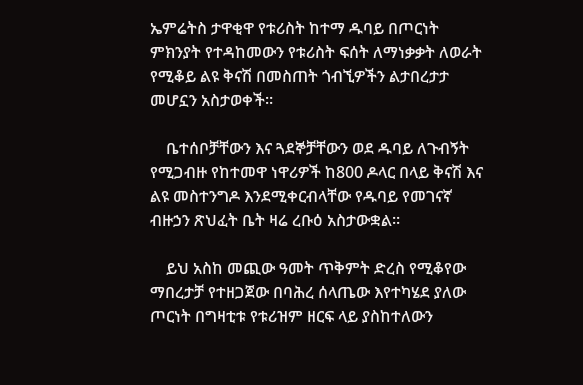ኤምሬትስ ታዋቂዋ የቱሪስት ከተማ ዱባይ በጦርነት ምክንያት የተዳከመውን የቱሪስት ፍሰት ለማነቃቃት ለወራት የሚቆይ ልዩ ቅናሽ በመስጠት ጎብኚዎችን ልታበረታታ መሆኗን አስታወቀች።

    ቤተሰቦቻቸውን እና ጓደኞቻቸውን ወደ ዱባይ ለጉብኝት የሚጋብዙ የከተመዋ ነዋሪዎች ከ800 ዶላር በላይ ቅናሽ እና ልዩ መስተንግዶ እንደሚቀርብላቸው የዱባይ የመገናኛ ብዙኃን ጽህፈት ቤት ዛሬ ረቡዕ አስታውቋል።

    ይህ አስከ መጪው ዓመት ጥቅምት ድረስ የሚቆየው ማበረታቻ የተዘጋጀው በባሕረ ሰላጤው እየተካሄደ ያለው ጦርነት በግዛቲቱ የቱሪዝም ዘርፍ ላይ ያስከተለውን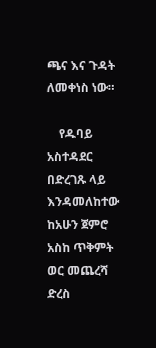ጫና እና ጉዳት ለመቀነስ ነው።

    የዱባይ አስተዳደር በድረገጹ ላይ እንዳመለከተው ከአሁን ጀምሮ አስከ ጥቅምት ወር መጨረሻ ድረስ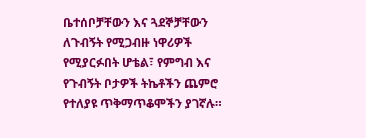ቤተሰቦቻቸውን እና ጓደኞቻቸውን ለጉብኝት የሚጋብዙ ነዋሪዎች የሚያርፉበት ሆቴል፣ የምግብ እና የጉብኝት ቦታዎች ትኬቶችን ጨምሮ የተለያዩ ጥቅማጥቆሞችን ያገኛሉ።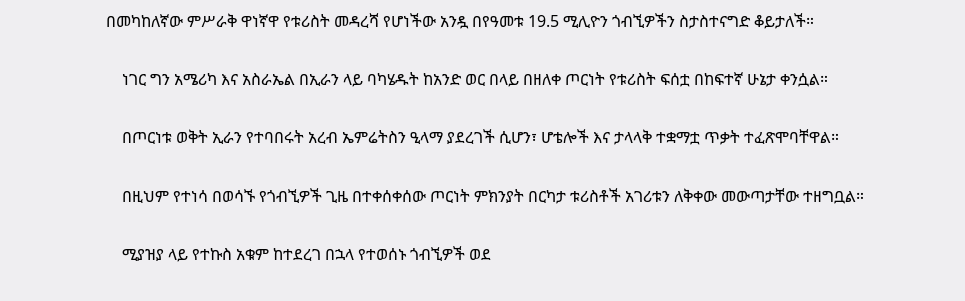በመካከለኛው ምሥራቅ ዋነኛዋ የቱሪስት መዳረሻ የሆነችው አንዷ በየዓመቱ 19.5 ሚሊዮን ጎብኚዎችን ስታስተናግድ ቆይታለች።

    ነገር ግን አሜሪካ እና አስራኤል በኢራን ላይ ባካሄዱት ከአንድ ወር በላይ በዘለቀ ጦርነት የቱሪስት ፍሰቷ በከፍተኛ ሁኔታ ቀንሷል።

    በጦርነቱ ወቅት ኢራን የተባበሩት አረብ ኤምሬትስን ዒላማ ያደረገች ሲሆን፣ ሆቴሎች እና ታላላቅ ተቋማቷ ጥቃት ተፈጽሞባቸዋል።

    በዚህም የተነሳ በወሳኙ የጎብኚዎች ጊዜ በተቀሰቀሰው ጦርነት ምክንያት በርካታ ቱሪስቶች አገሪቱን ለቅቀው መውጣታቸው ተዘግቧል።

    ሚያዝያ ላይ የተኩስ አቁም ከተደረገ በኋላ የተወሰኑ ጎብኚዎች ወደ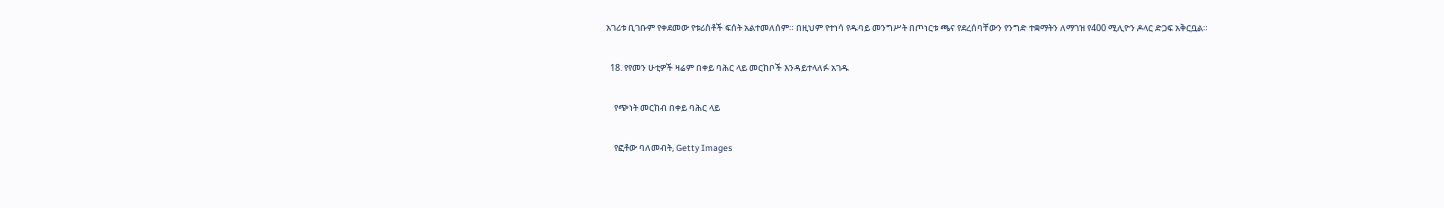አገሪቱ ቢገቡም የቀደመው የቱሪስቶች ፍሰት አልተመለሰም። በዚህም የተነሳ የዱባይ መንግሥት በጦነርቱ ጫና የደረሰባቸውን የንግድ ተቋማትን ለማገዝ የ400 ሚሊዮን ዶላር ድጋፍ አቅርቧል።

  18. የየመን ሁቲዎች ዛሬም በቀይ ባሕር ላይ መርከቦች እንዳይተላለፉ አገዱ

    የጭነት መርከብ በቀይ ባሕር ላይ

    የፎቶው ባለመብት, Getty Images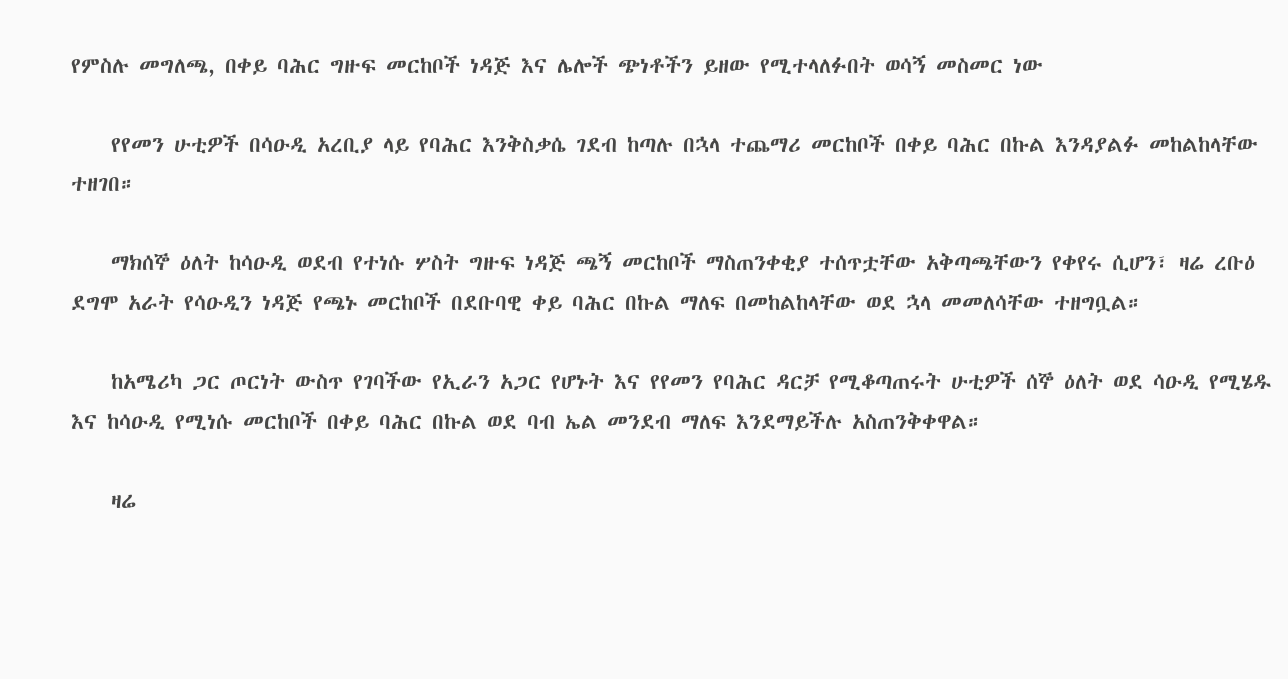የምስሉ መግለጫ, በቀይ ባሕር ግዙፍ መርከቦች ነዳጅ እና ሌሎች ጭነቶችን ይዘው የሚተላለፉበት ወሳኝ መስመር ነው

    የየመን ሁቲዎች በሳዑዲ አረቢያ ላይ የባሕር እንቅስቃሴ ገደብ ከጣሉ በኋላ ተጨማሪ መርከቦች በቀይ ባሕር በኩል እንዳያልፉ መከልከላቸው ተዘገበ።

    ማክሰኞ ዕለት ከሳዑዲ ወደብ የተነሱ ሦስት ግዙፍ ነዳጅ ጫኝ መርከቦች ማስጠንቀቂያ ተሰጥቷቸው አቅጣጫቸውን የቀየሩ ሲሆን፣ ዛሬ ረቡዕ ደግሞ አራት የሳዑዲን ነዳጅ የጫኑ መርከቦች በደቡባዊ ቀይ ባሕር በኩል ማለፍ በመከልከላቸው ወደ ኋላ መመለሳቸው ተዘግቧል።

    ከአሜሪካ ጋር ጦርነት ውስጥ የገባችው የኢራን አጋር የሆኑት እና የየመን የባሕር ዳርቻ የሚቆጣጠሩት ሁቲዎች ሰኞ ዕለት ወደ ሳዑዲ የሚሄዱ እና ከሳዑዲ የሚነሱ መርከቦች በቀይ ባሕር በኩል ወደ ባብ ኤል መንደብ ማለፍ እንደማይችሉ አስጠንቅቀዋል።

    ዛሬ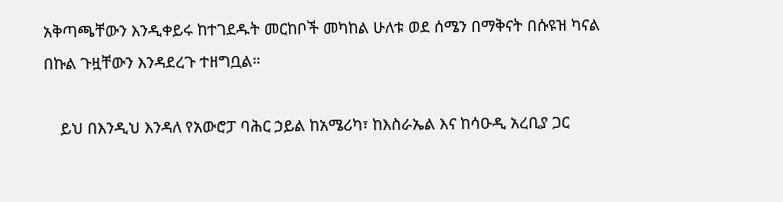አቅጣጫቸውን እንዲቀይሩ ከተገደዱት መርከቦች መካከል ሁለቱ ወደ ሰሜን በማቅናት በሱዩዝ ካናል በኩል ጉዟቸውን እንዳደረጉ ተዘግቧል።

    ይህ በእንዲህ እንዳለ የአውሮፓ ባሕር ኃይል ከአሜሪካ፣ ከእስራኤል እና ከሳዑዲ አረቢያ ጋር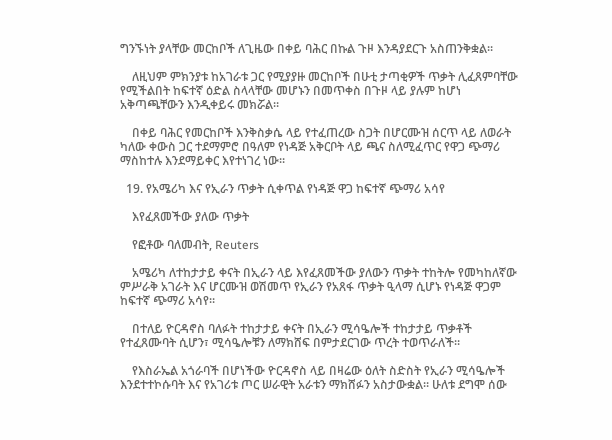ግንኙነት ያላቸው መርከቦች ለጊዜው በቀይ ባሕር በኩል ጉዞ እንዳያደርጉ አስጠንቅቋል።

    ለዚህም ምክንያቱ ከአገራቱ ጋር የሚያያዙ መርከቦች በሁቲ ታጣቂዎች ጥቃት ሊፈጸምባቸው የሚችልበት ከፍተኛ ዕድል ስላላቸው መሆኑን በመጥቀስ በጉዞ ላይ ያሉም ከሆነ አቅጣጫቸውን እንዲቀይሩ መክሯል።

    በቀይ ባሕር የመርከቦች እንቅስቃሴ ላይ የተፈጠረው ስጋት በሆርሙዝ ሰርጥ ላይ ለወራት ካለው ቀውስ ጋር ተደማምሮ በዓለም የነዳጅ አቅርቦት ላይ ጫና ስለሚፈጥር የዋጋ ጭማሪ ማስከተሉ እንደማይቀር እየተነገረ ነው።

  19. የአሜሪካ እና የኢራን ጥቃት ሲቀጥል የነዳጅ ዋጋ ከፍተኛ ጭማሪ አሳየ

    እየፈጸመችው ያለው ጥቃት

    የፎቶው ባለመብት, Reuters

    አሜሪካ ለተከታታይ ቀናት በኢራን ላይ እየፈጸመችው ያለውን ጥቃት ተከትሎ የመካከለኛው ምሥራቅ አገራት እና ሆርሙዝ ወሽመጥ የኢራን የአጸፋ ጥቃት ዒላማ ሲሆኑ የነዳጅ ዋጋም ከፍተኛ ጭማሪ አሳየ።

    በተለይ ዮርዳኖስ ባለፉት ተከታታይ ቀናት በኢራን ሚሳዔሎች ተከታታይ ጥቃቶች የተፈጸሙባት ሲሆን፣ ሚሳዔሎቹን ለማክሸፍ በምታደርገው ጥረት ተወጥራለች።

    የእስራኤል አጎራባች በሆነችው ዮርዳኖስ ላይ በዛሬው ዕለት ስድስት የኢራን ሚሳዔሎች እንደተተኮሱባት እና የአገሪቱ ጦር ሠራዊት አራቱን ማክሸፉን አስታውቋል። ሁለቱ ደግሞ ሰው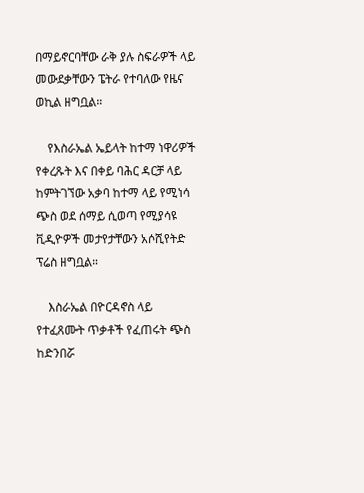በማይኖርባቸው ራቅ ያሉ ስፍራዎች ላይ መውደቃቸውን ፔትራ የተባለው የዜና ወኪል ዘግቧል።

    የእስራኤል ኤይላት ከተማ ነዋሪዎች የቀረጹት እና በቀይ ባሕር ዳርቻ ላይ ከምትገኘው አቃባ ከተማ ላይ የሚነሳ ጭስ ወደ ሰማይ ሲወጣ የሚያሳዩ ቪዲዮዎች መታየታቸውን አሶሺየትድ ፕሬስ ዘግቧል።

    እስራኤል በዮርዳኖስ ላይ የተፈጸሙት ጥቃቶች የፈጠሩት ጭስ ከድንበሯ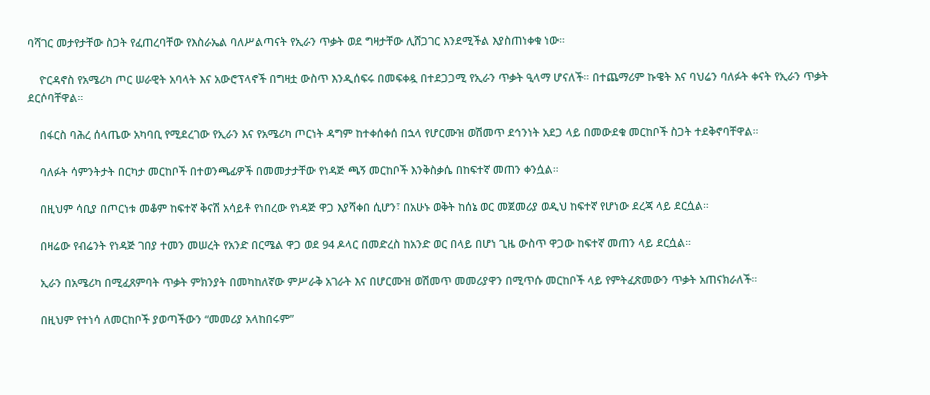ባሻገር መታየታቸው ስጋት የፈጠረባቸው የእስራኤል ባለሥልጣናት የኢራን ጥቃት ወደ ግዛታቸው ሊሸጋገር እንደሚችል እያስጠነቀቁ ነው።

    ዮርዳኖስ የአሜሪካ ጦር ሠራዊት አባላት እና አውሮፕላኖች በግዛቷ ውስጥ እንዲሰፍሩ በመፍቀዷ በተደጋጋሚ የኢራን ጥቃት ዒላማ ሆናለች። በተጨማሪም ኩዌት እና ባህሬን ባለፉት ቀናት የኢራን ጥቃት ደርሶባቸዋል።

    በፋርስ ባሕረ ሰላጤው አካባቢ የሚደረገው የኢራን እና የአሜሪካ ጦርነት ዳግም ከተቀሰቀሰ በኋላ የሆርሙዝ ወሽመጥ ደኅንነት አደጋ ላይ በመውደቁ መርከቦች ስጋት ተደቅኖባቸዋል።

    ባለፉት ሳምንትታት በርካታ መርከቦች በተወንጫፊዎች በመመታታቸው የነዳጅ ጫኝ መርከቦች እንቅስቃሴ በከፍተኛ መጠን ቀንሷል።

    በዚህም ሳቢያ በጦርነቱ መቆም ከፍተኛ ቅናሽ አሳይቶ የነበረው የነዳጅ ዋጋ እያሻቀበ ሲሆን፣ በአሁኑ ወቅት ከሰኔ ወር መጀመሪያ ወዲህ ከፍተኛ የሆነው ደረጃ ላይ ደርሷል።

    በዛሬው የብሬንት የነዳጅ ገበያ ተመን መሠረት የአንድ በርሜል ዋጋ ወደ 94 ዶላር በመድረስ ከአንድ ወር በላይ በሆነ ጊዜ ውስጥ ዋጋው ከፍተኛ መጠን ላይ ደርሷል።

    ኢራን በአሜሪካ በሚፈጸምባት ጥቃት ምክንያት በመካከለኛው ምሥራቅ አገራት እና በሆርሙዝ ወሽመጥ መመሪያዋን በሚጥሱ መርከቦች ላይ የምትፈጽመውን ጥቃት አጠናክራለች።

    በዚህም የተነሳ ለመርከቦች ያወጣችውን “መመሪያ አላከበሩም”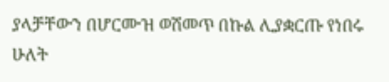ያላቻቸውን በሆርሙዝ ወሽመጥ በኩል ሊያቋርጡ የነበሩ ሁለት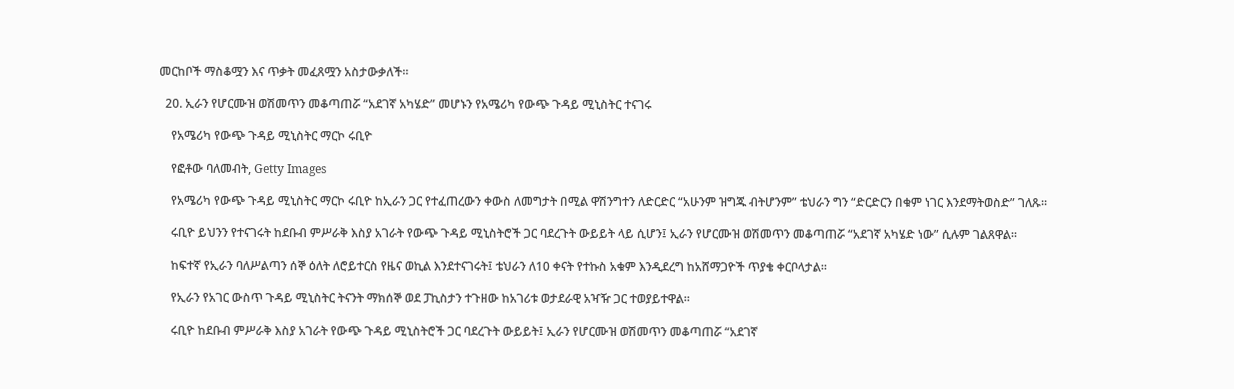መርከቦች ማስቆሟን እና ጥቃት መፈጸሟን አስታውቃለች።

  20. ኢራን የሆርሙዝ ወሽመጥን መቆጣጠሯ “አደገኛ አካሄድ” መሆኑን የአሜሪካ የውጭ ጉዳይ ሚኒስትር ተናገሩ

    የአሜሪካ የውጭ ጉዳይ ሚኒስትር ማርኮ ሩቢዮ

    የፎቶው ባለመብት, Getty Images

    የአሜሪካ የውጭ ጉዳይ ሚኒስትር ማርኮ ሩቢዮ ከኢራን ጋር የተፈጠረውን ቀውስ ለመግታት በሚል ዋሽንግተን ለድርድር “አሁንም ዝግጁ ብትሆንም” ቴህራን ግን “ድርድርን በቁም ነገር እንደማትወስድ” ገለጹ።

    ሩቢዮ ይህንን የተናገሩት ከደቡብ ምሥራቅ እስያ አገራት የውጭ ጉዳይ ሚኒስትሮች ጋር ባደረጉት ውይይት ላይ ሲሆን፤ ኢራን የሆርሙዝ ወሽመጥን መቆጣጠሯ “አደገኛ አካሄድ ነው” ሲሉም ገልጸዋል።

    ከፍተኛ የኢራን ባለሥልጣን ሰኞ ዕለት ለሮይተርስ የዜና ወኪል እንደተናገሩት፤ ቴህራን ለ10 ቀናት የተኩስ አቁም እንዲደረግ ከአሸማጋዮች ጥያቄ ቀርቦላታል።

    የኢራን የአገር ውስጥ ጉዳይ ሚኒስትር ትናንት ማክሰኞ ወደ ፓኪስታን ተጉዘው ከአገሪቱ ወታደራዊ አዣዥ ጋር ተወያይተዋል።

    ሩቢዮ ከደቡብ ምሥራቅ እስያ አገራት የውጭ ጉዳይ ሚኒስትሮች ጋር ባደረጉት ውይይት፤ ኢራን የሆርሙዝ ወሽመጥን መቆጣጠሯ “አደገኛ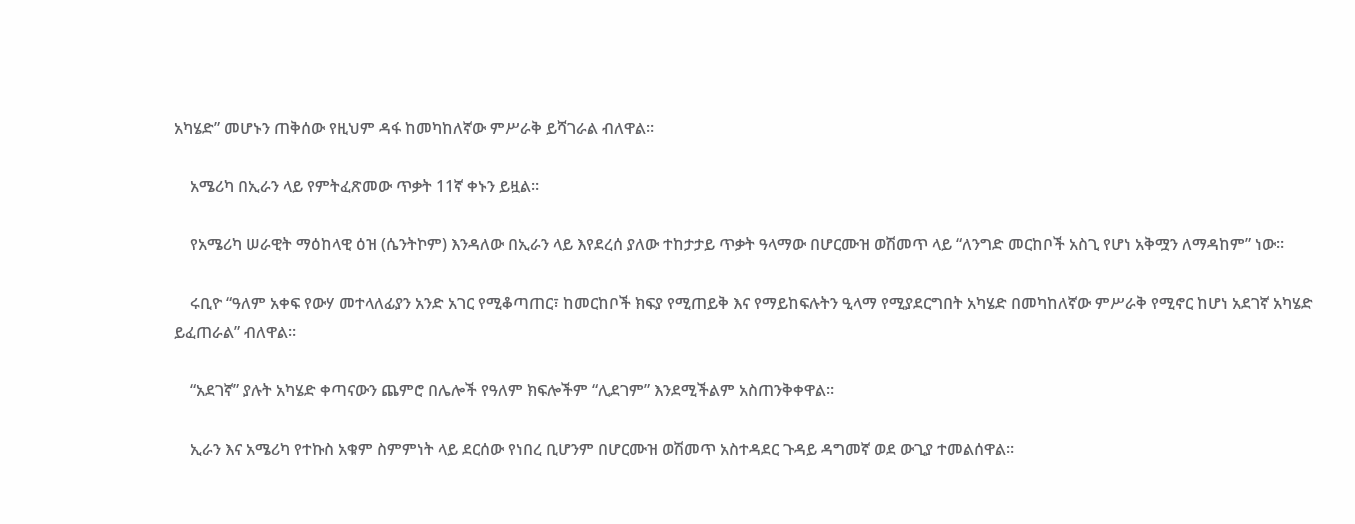አካሄድ” መሆኑን ጠቅሰው የዚህም ዳፋ ከመካከለኛው ምሥራቅ ይሻገራል ብለዋል።

    አሜሪካ በኢራን ላይ የምትፈጽመው ጥቃት 11ኛ ቀኑን ይዟል።

    የአሜሪካ ሠራዊት ማዕከላዊ ዕዝ (ሴንትኮም) እንዳለው በኢራን ላይ እየደረሰ ያለው ተከታታይ ጥቃት ዓላማው በሆርሙዝ ወሽመጥ ላይ “ለንግድ መርከቦች አስጊ የሆነ አቅሟን ለማዳከም” ነው።

    ሩቢዮ “ዓለም አቀፍ የውሃ መተላለፊያን አንድ አገር የሚቆጣጠር፣ ከመርከቦች ክፍያ የሚጠይቅ እና የማይከፍሉትን ዒላማ የሚያደርግበት አካሄድ በመካከለኛው ምሥራቅ የሚኖር ከሆነ አደገኛ አካሄድ ይፈጠራል” ብለዋል።

    “አደገኛ” ያሉት አካሄድ ቀጣናውን ጨምሮ በሌሎች የዓለም ክፍሎችም “ሊደገም” እንደሚችልም አስጠንቅቀዋል።

    ኢራን እና አሜሪካ የተኩስ አቁም ስምምነት ላይ ደርሰው የነበረ ቢሆንም በሆርሙዝ ወሽመጥ አስተዳደር ጉዳይ ዳግመኛ ወደ ውጊያ ተመልሰዋል።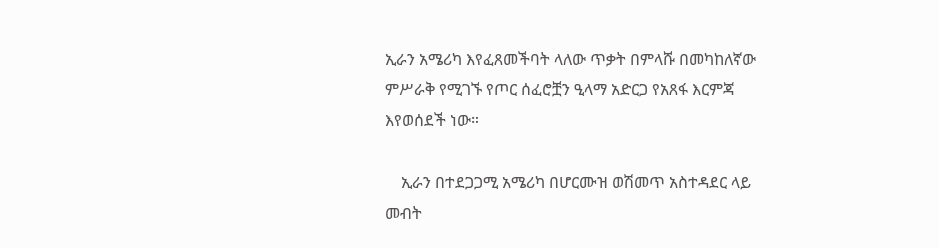ኢራን አሜሪካ እየፈጸመችባት ላለው ጥቃት በምላሹ በመካከለኛው ምሥራቅ የሚገኙ የጦር ሰፈሮቿን ዒላማ አድርጋ የአጸፋ እርምጃ እየወሰደች ነው።

    ኢራን በተደጋጋሚ አሜሪካ በሆርሙዝ ወሽመጥ አስተዳደር ላይ መብት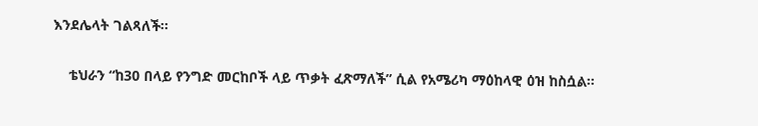እንደሌላት ገልጻለች።

    ቴህራን “ከ30 በላይ የንግድ መርከቦች ላይ ጥቃት ፈጽማለች” ሲል የአሜሪካ ማዕከላዊ ዕዝ ከስሷል።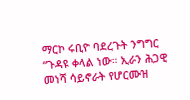ማርኮ ሩቢዮ ባደረጉት ንግግር “ጉዳዩ ቀላል ነው። ኢራን ሕጋዊ መነሻ ሳይኖራት የሆርሙዝ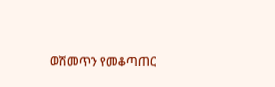ወሽመጥን የመቆጣጠር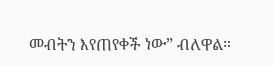መብትን እየጠየቀች ነው” ብለዋል።